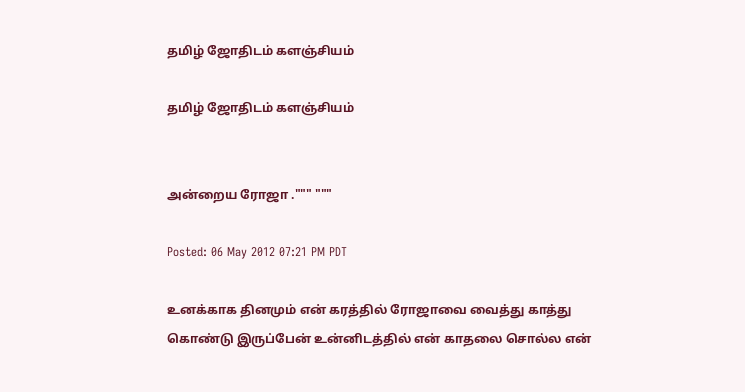தமிழ் ஜோதிடம் களஞ்சியம்

தமிழ் ஜோதிடம் களஞ்சியம்


அன்றைய ரோஜா .""" """

Posted: 06 May 2012 07:21 PM PDT

உனக்காக தினமும் என் கரத்தில் ரோஜாவை வைத்து காத்து கொண்டு இருப்பேன் உன்னிடத்தில் என் காதலை சொல்ல என்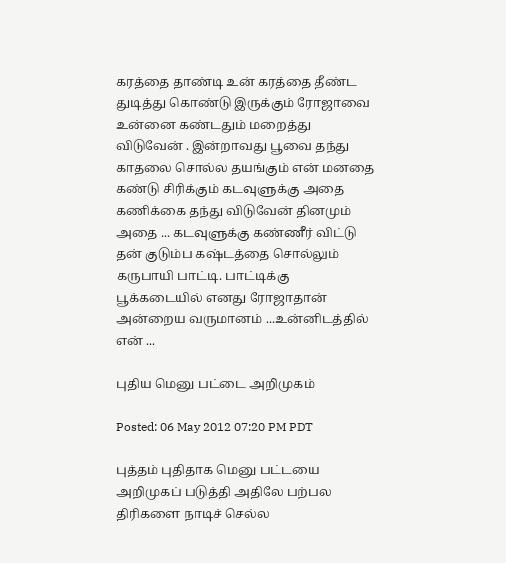கரத்தை தாண்டி உன் கரத்தை தீண்ட துடித்து கொண்டு இருக்கும் ரோஜாவை உன்னை கண்டதும் மறைத்து விடுவேன் . இன்றாவது பூவை தந்து காதலை சொல்ல தயங்கும் என் மனதை கண்டு சிரிக்கும் கடவுளுக்கு அதை கணிக்கை தந்து விடுவேன் தினமும் அதை ... கடவுளுக்கு கண்ணீர் விட்டு தன் குடும்ப கஷ்டத்தை சொல்லும் கருபாயி பாட்டி. பாட்டிக்கு பூக்கடையில் எனது ரோஜாதான் அன்றைய வருமானம் ...உன்னிடத்தில் என் ...

புதிய மெனு பட்டை அறிமுகம்

Posted: 06 May 2012 07:20 PM PDT

புத்தம் புதிதாக மெனு பட்டயை அறிமுகப் படுத்தி அதிலே பற்பல திரிகளை நாடிச் செல்ல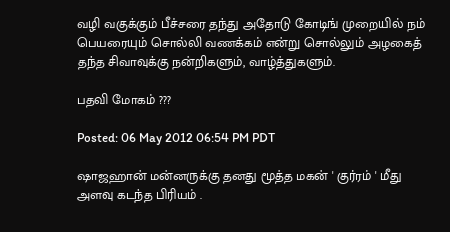வழி வகுக்கும் பீச்சரை தந்து அதோடு கோடிங் முறையில் நம் பெயரையும் சொல்லி வணக்கம் என்று சொல்லும் அழகைத் தந்த சிவாவுக்கு நன்றிகளும், வாழ்த்துகளும்.

பதவி மோகம் ???

Posted: 06 May 2012 06:54 PM PDT

ஷாஜஹான் மன்னருக்கு தனது மூத்த மகன் ' குர்ரம் ' மீது அளவு கடந்த பிரியம் .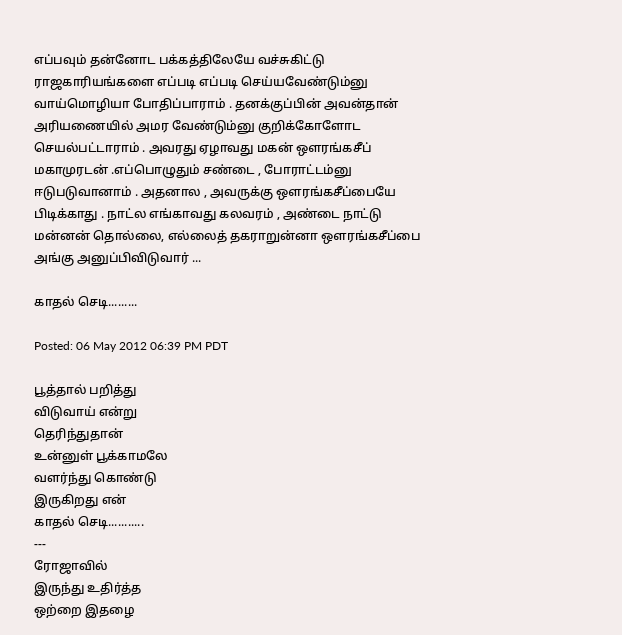எப்பவும் தன்னோட பக்கத்திலேயே வச்சுகிட்டு ராஜகாரியங்களை எப்படி எப்படி செய்யவேண்டும்னு வாய்மொழியா போதிப்பாராம் . தனக்குப்பின் அவன்தான் அரியணையில் அமர வேண்டும்னு குறிக்கோளோட செயல்பட்டாராம் . அவரது ஏழாவது மகன் ஔரங்கசீப் மகாமுரடன் .எப்பொழுதும் சண்டை , போராட்டம்னு ஈடுபடுவானாம் . அதனால , அவருக்கு ஔரங்கசீப்பையே பிடிக்காது . நாட்ல எங்காவது கலவரம் , அண்டை நாட்டு மன்னன் தொல்லை, எல்லைத் தகராறுன்னா ஔரங்கசீப்பை அங்கு அனுப்பிவிடுவார் ...

காதல் செடி.........

Posted: 06 May 2012 06:39 PM PDT

பூத்தால் பறித்து
விடுவாய் என்று
தெரிந்துதான்
உன்னுள் பூக்காமலே
வளர்ந்து கொண்டு
இருகிறது என்
காதல் செடி...........
---
ரோஜாவில்
இருந்து உதிர்த்த
ஒற்றை இதழை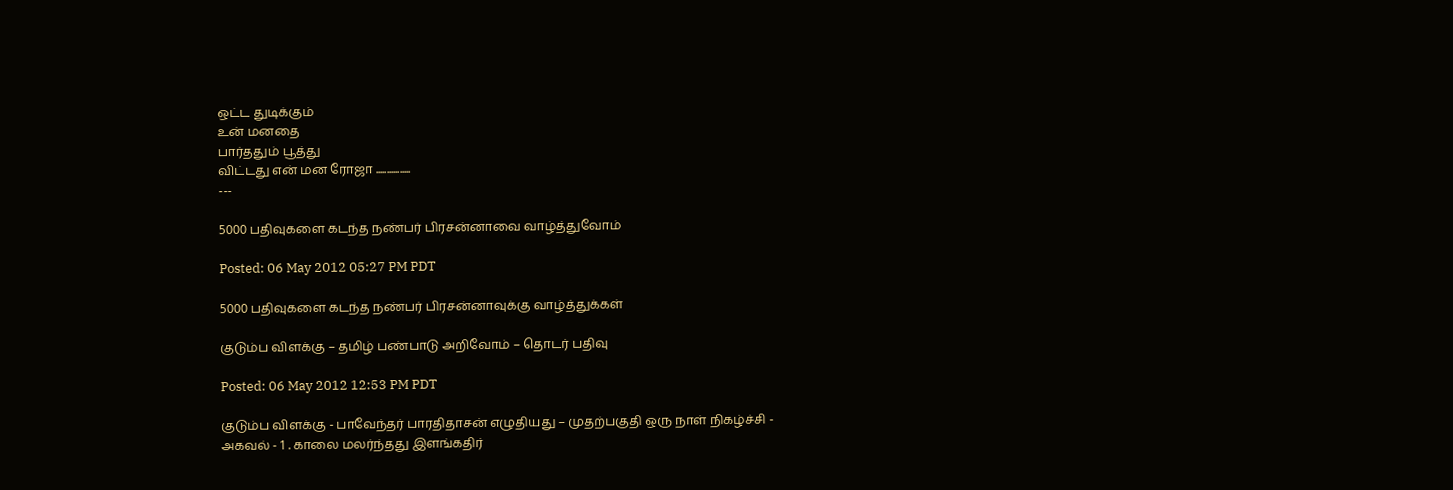ஒட்ட துடிக்கும்
உன் மனதை
பார்ததும் பூத்து
விட்டது என் மன ரோஜா ................
---

5000 பதிவுகளை கடந்த நண்பர் பிரசன்னாவை வாழ்த்துவோம்

Posted: 06 May 2012 05:27 PM PDT

5000 பதிவுகளை கடந்த நண்பர் பிரசன்னாவுக்கு வாழ்த்துக்கள்

குடும்ப விளக்கு – தமிழ் பண்பாடு அறிவோம் – தொடர் பதிவு

Posted: 06 May 2012 12:53 PM PDT

குடும்ப விளக்கு - பாவேந்தர் பாரதிதாசன் எழுதியது – முதற்பகுதி ஒரு நாள் நிகழ்ச்சி - அகவல் - 1 . காலை மலர்ந்தது இளங்கதிர்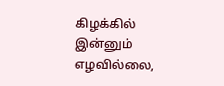கிழக்கில் இன்னும் எழவில்லை,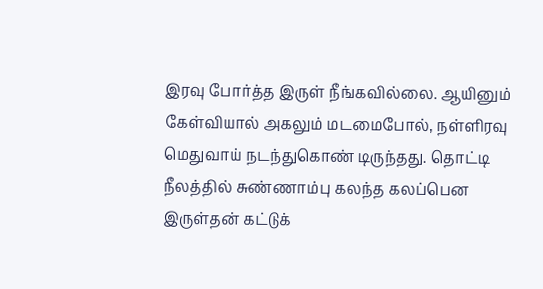இரவு போர்த்த இருள் நீங்கவில்லை. ஆயினும் கேள்வியால் அகலும் மடமைபோல், நள்ளிரவு மெதுவாய் நடந்துகொண் டிருந்தது. தொட்டி நீலத்தில் சுண்ணாம்பு கலந்த கலப்பென இருள்தன் கட்டுக்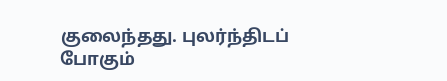குலைந்தது. புலர்ந்திடப் போகும்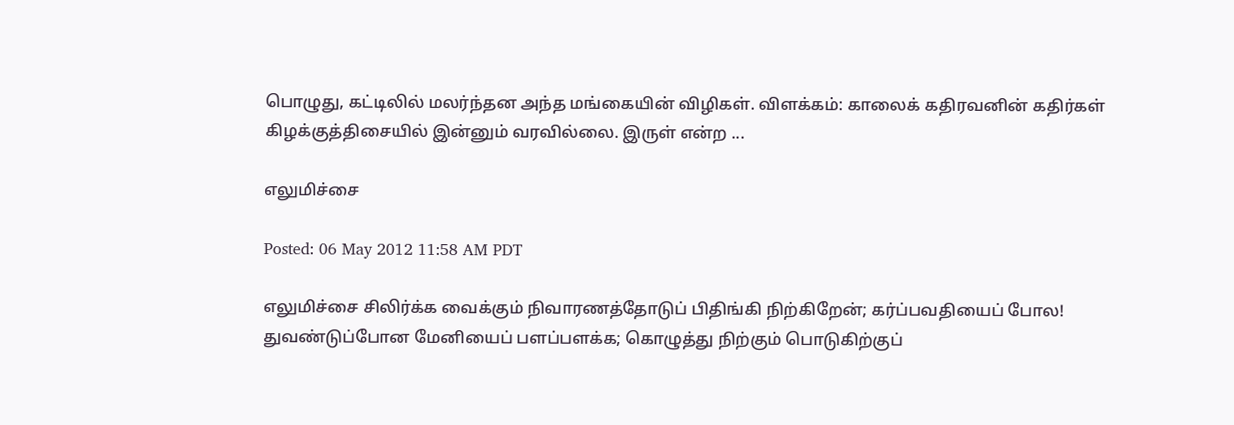பொழுது, கட்டிலில் மலர்ந்தன அந்த மங்கையின் விழிகள். விளக்கம்: காலைக் கதிரவனின் கதிர்கள் கிழக்குத்திசையில் இன்னும் வரவில்லை. இருள் என்ற ...

எலுமிச்சை

Posted: 06 May 2012 11:58 AM PDT

எலுமிச்சை சிலிர்க்க வைக்கும் நிவாரணத்தோடுப் பிதிங்கி நிற்கிறேன்; கர்ப்பவதியைப் போல! துவண்டுப்போன மேனியைப் பளப்பளக்க; கொழுத்து நிற்கும் பொடுகிற்குப்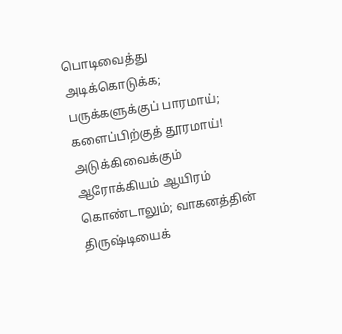பொடிவைத்து அடிக்கொடுக்க; பருக்களுக்குப் பாரமாய்; களைப்பிற்குத் தூரமாய்! அடுக்கிவைக்கும் ஆரோக்கியம் ஆயிரம் கொண்டாலும்; வாகனத்தின் திருஷ்டியைக்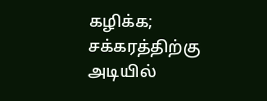கழிக்க; சக்கரத்திற்கு அடியில்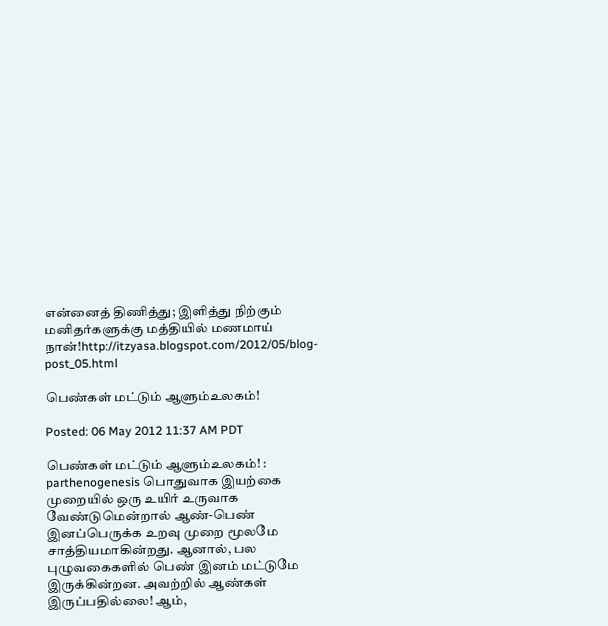என்னைத் திணித்து; இளித்து நிற்கும் மனிதர்களுக்கு மத்தியில் மணமாய் நான்!http://itzyasa.blogspot.com/2012/05/blog-post_05.html

பெண்கள் மட்டும் ஆளும்உலகம்!

Posted: 06 May 2012 11:37 AM PDT

பெண்கள் மட்டும் ஆளும்உலகம்! : parthenogenesis பொதுவாக இயற்கை முறையில் ஒரு உயிர் உருவாக வேண்டுமென்றால் ஆண்-பெண் இனப்பெருக்க உறவு முறை மூலமே சாத்தியமாகின்றது. ஆனால், பல புழுவகைகளில் பெண் இனம் மட்டுமே இருக்கின்றன. அவற்றில் ஆண்கள் இருப்பதில்லை! ஆம்,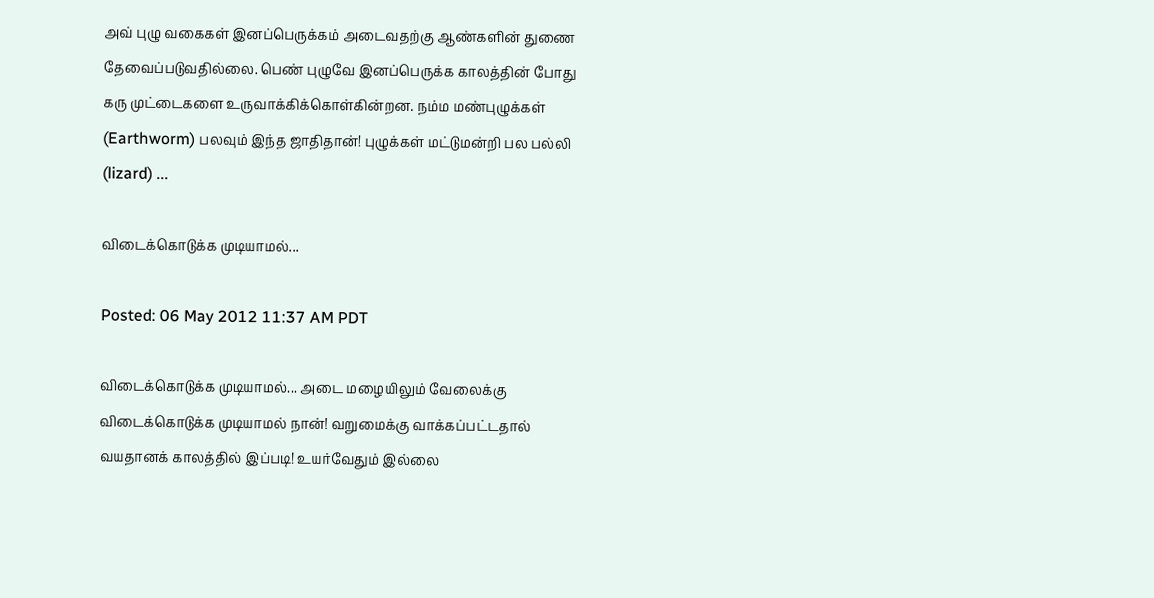அவ் புழு வகைகள் இனப்பெருக்கம் அடைவதற்கு ஆண்களின் துணை தேவைப்படுவதில்லை. பெண் புழுவே இனப்பெருக்க காலத்தின் போது கரு முட்டைகளை உருவாக்கிக்கொள்கின்றன. நம்ம மண்புழுக்கள் (Earthworm) பலவும் இந்த ஜாதிதான்! புழுக்கள் மட்டுமன்றி பல பல்லி (lizard) ...

விடைக்கொடுக்க முடியாமல்...

Posted: 06 May 2012 11:37 AM PDT

விடைக்கொடுக்க முடியாமல்... அடை மழையிலும் வேலைக்கு விடைக்கொடுக்க முடியாமல் நான்! வறுமைக்கு வாக்கப்பட்டதால் வயதானக் காலத்தில் இப்படி! உயர்வேதும் இல்லை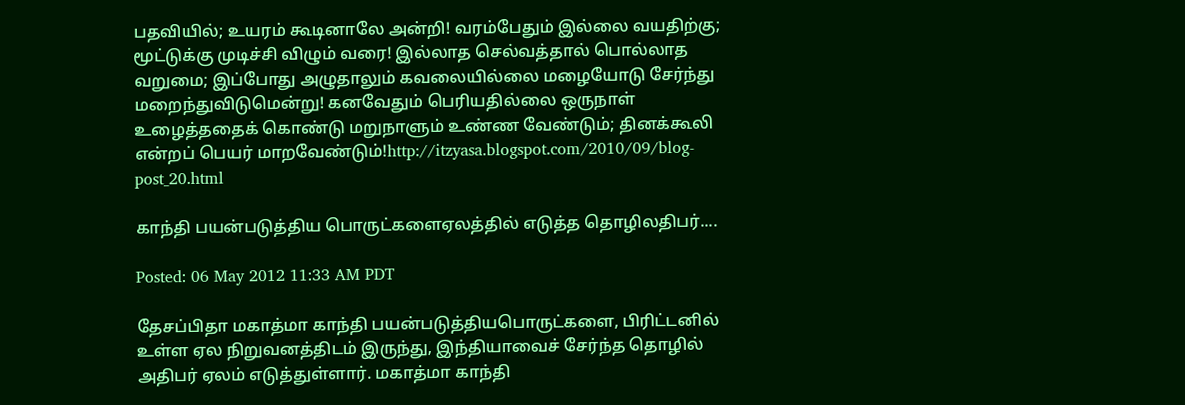பதவியில்; உயரம் கூடினாலே அன்றி! வரம்பேதும் இல்லை வயதிற்கு; மூட்டுக்கு முடிச்சி விழும் வரை! இல்லாத செல்வத்தால் பொல்லாத வறுமை; இப்போது அழுதாலும் கவலையில்லை மழையோடு சேர்ந்து மறைந்துவிடுமென்று! கனவேதும் பெரியதில்லை ஒருநாள் உழைத்ததைக் கொண்டு மறுநாளும் உண்ண வேண்டும்; தினக்கூலி என்றப் பெயர் மாறவேண்டும்!http://itzyasa.blogspot.com/2010/09/blog-post_20.html

காந்தி பயன்படுத்திய பொருட்களைஏலத்தில் எடுத்த தொழிலதிபர்....

Posted: 06 May 2012 11:33 AM PDT

தேசப்பிதா மகாத்மா காந்தி பயன்படுத்தியபொருட்களை, பிரிட்டனில் உள்ள ஏல நிறுவனத்திடம் இருந்து, இந்தியாவைச் சேர்ந்த தொழில் அதிபர் ஏலம் எடுத்துள்ளார். மகாத்மா காந்தி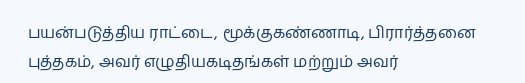பயன்படுத்திய ராட்டை, மூக்குகண்ணாடி, பிரார்த்தனை புத்தகம், அவர் எழுதியகடிதங்கள் மற்றும் அவர்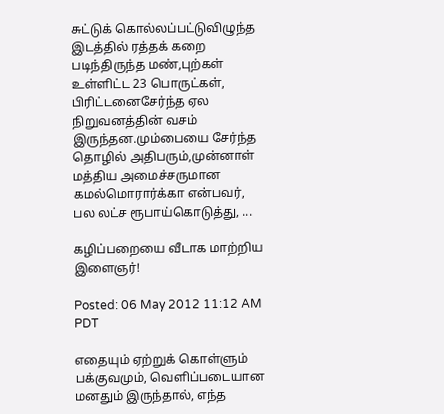சுட்டுக் கொல்லப்பட்டுவிழுந்த இடத்தில் ரத்தக் கறை படிந்திருந்த மண்,புற்கள் உள்ளிட்ட 23 பொருட்கள், பிரிட்டனைசேர்ந்த ஏல நிறுவனத்தின் வசம் இருந்தன.மும்பையை சேர்ந்த தொழில் அதிபரும்,முன்னாள் மத்திய அமைச்சருமான கமல்மொரார்க்கா என்பவர், பல லட்ச ரூபாய்கொடுத்து, ...

கழிப்பறையை வீடாக மாற்றிய இளைஞர்!

Posted: 06 May 2012 11:12 AM PDT

எதையும் ஏற்றுக் கொள்ளும் பக்குவமும், வெளிப்படையான மனதும் இருந்தால், எந்த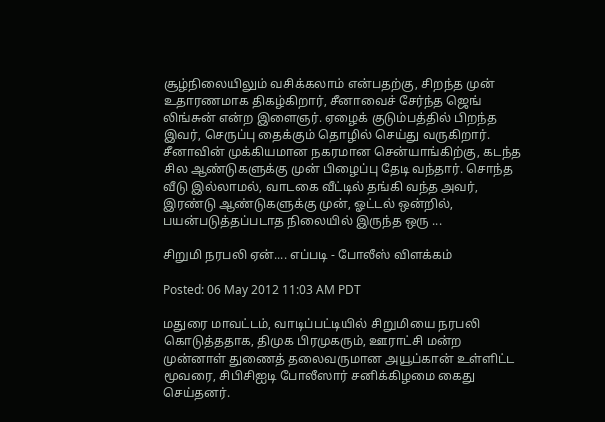சூழ்நிலையிலும் வசிக்கலாம் என்பதற்கு, சிறந்த முன் உதாரணமாக திகழ்கிறார், சீனாவைச் சேர்ந்த ஜெங் லிங்சுன் என்ற இளைஞர். ஏழைக் குடும்பத்தில் பிறந்த இவர், செருப்பு தைக்கும் தொழில் செய்து வருகிறார். சீனாவின் முக்கியமான நகரமான சென்யாங்கிற்கு, கடந்த சில ஆண்டுகளுக்கு முன் பிழைப்பு தேடி வந்தார். சொந்த வீடு இல்லாமல், வாடகை வீட்டில் தங்கி வந்த அவர், இரண்டு ஆண்டுகளுக்கு முன், ஓட்டல் ஒன்றில், பயன்படுத்தப்படாத நிலையில் இருந்த ஒரு ...

சிறு‌மி நரப‌லி ஏ‌ன்.... எ‌ப்படி - போ‌லீ‌ஸ் ‌வி‌ள‌க்க‌ம்

Posted: 06 May 2012 11:03 AM PDT

மதுரை மாவட்டம், வாடிப்பட்டியில் சிறுமியை நரபலி கொடுத்ததாக, திமுக பிரமுகரும், ஊராட்சி மன்ற முன்னாள் துணைத் தலைவருமான அயூப்கான் உள்ளிட்ட மூவரை, சிபிசிஐடி போலீஸார் சனிக்கிழமை கைது செய்தனர்.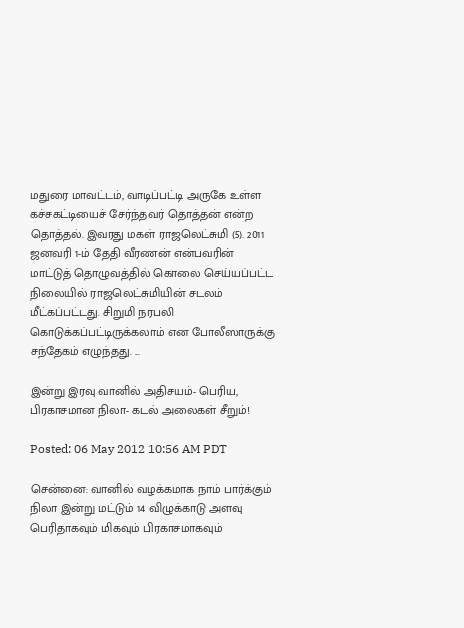மதுரை மாவட்டம், வாடிப்பட்டி அருகே உள்ள கச்சகட்டியைச் சேர்ந்தவர் தொத்தன் என்ற தொத்தல். இவரது மகள் ராஜலெட்சுமி (5). 2011 ஜனவரி 1-ம் தேதி வீரணன் என்பவரின் மாட்டுத் தொழுவத்தில் கொலை செய்யப்பட்ட நிலையில் ராஜலெட்சுமியின் சடலம் மீட்கப்பட்டது. சிறுமி நரபலி கொடுக்கப்பட்டிருக்கலாம் என போலீஸாருக்கு சந்தேகம் எழுந்தது. ...

இன்று இரவு வானில் அதிசயம்- பெரிய, பிரகாசமான நிலா- கடல் அலைகள் சீறும்!

Posted: 06 May 2012 10:56 AM PDT

சென்னை: வானில் வழக்கமாக நாம் பார்க்கும் நிலா இன்று மட்டும் 14 விழுக்காடு அளவு பெரிதாகவும் மிகவும் பிரகாசமாகவும்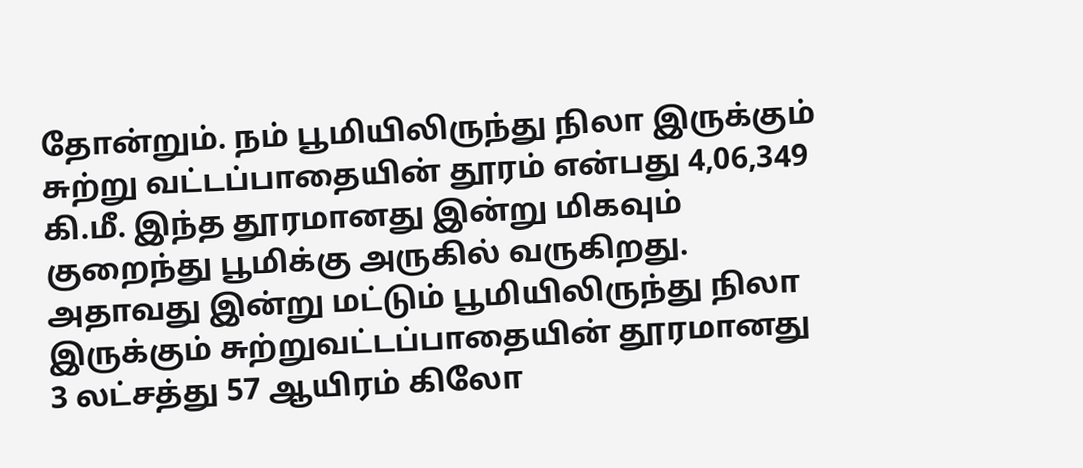தோன்றும். நம் பூமியிலிருந்து நிலா இருக்கும் சுற்று வட்டப்பாதையின் தூரம் என்பது 4,06,349 கி.மீ. இந்த தூரமானது இன்று மிகவும் குறைந்து பூமிக்கு அருகில் வருகிறது. அதாவது இன்று மட்டும் பூமியிலிருந்து நிலா இருக்கும் சுற்றுவட்டப்பாதையின் தூரமானது 3 லட்சத்து 57 ஆயிரம் கிலோ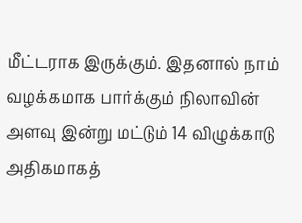மீட்டராக இருக்கும். இதனால் நாம் வழக்கமாக பார்க்கும் நிலாவின் அளவு இன்று மட்டும் 14 விழுக்காடு அதிகமாகத்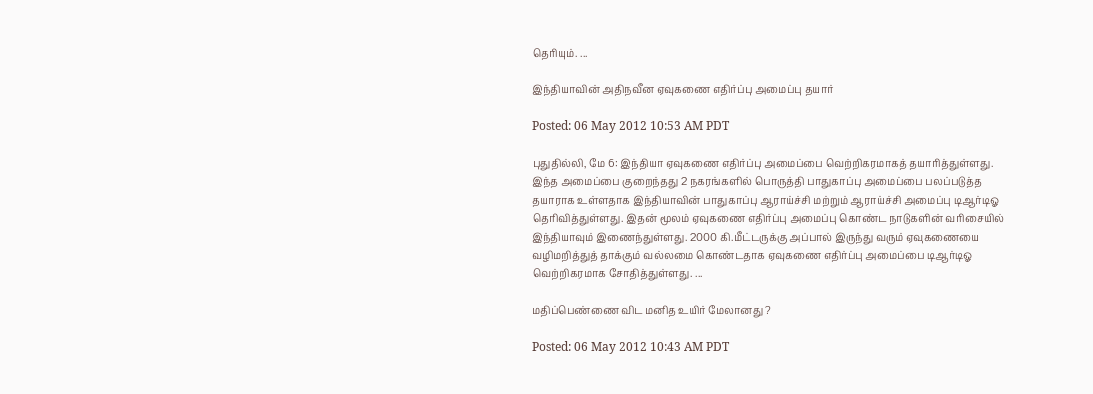தெரியும். ...

இந்தியாவின் அதிநவீன ஏவுகணை எதிர்ப்பு அமைப்பு தயார்

Posted: 06 May 2012 10:53 AM PDT

புதுதில்லி, மே 6: இந்தியா ஏவுகணை எதிர்ப்பு அமைப்பை வெற்றிகரமாகத் தயாரித்துள்ளது. இந்த அமைப்பை குறைந்தது 2 நகரங்களில் பொருத்தி பாதுகாப்பு அமைப்பை பலப்படுத்த தயாராக உள்ளதாக இந்தியாவின் பாதுகாப்பு ஆராய்ச்சி மற்றும் ஆராய்ச்சி அமைப்பு டிஆர்டிஓ தெரிவித்துள்ளது. இதன் மூலம் ஏவுகணை எதிர்ப்பு அமைப்பு கொண்ட நாடுகளின் வரிசையில் இந்தியாவும் இணைந்துள்ளது. 2000 கி.மீட்டருக்கு அப்பால் இருந்து வரும் ஏவுகணையை வழிமறித்துத் தாக்கும் வல்லமை கொண்டதாக ஏவுகணை எதிர்ப்பு அமைப்பை டிஆர்டிஓ வெற்றிகரமாக சோதித்துள்ளது. ...

மதிப்பெண்ணை விட மனித உயிர் மேலானது ?

Posted: 06 May 2012 10:43 AM PDT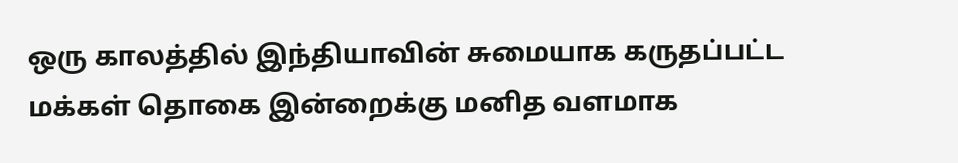ஒரு காலத்தில் இந்தியாவின் சுமையாக கருதப்பட்ட மக்கள் தொகை இன்றைக்கு மனித வளமாக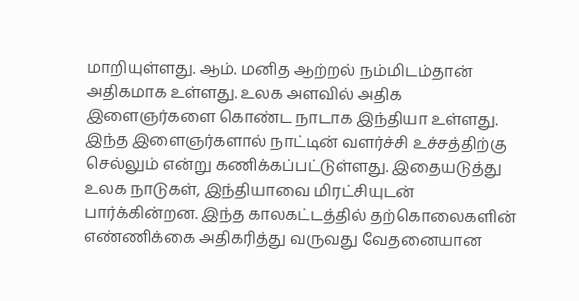மாறியுள்ளது. ஆம். மனித ஆற்றல் நம்மிடம்தான் அதிகமாக உள்ளது. உலக அளவில் அதிக இளைஞர்களை கொண்ட நாடாக இந்தியா உள்ளது. இந்த இளைஞர்களால் நாட்டின் வளர்ச்சி உச்சத்திற்கு செல்லும் என்று கணிக்கப்பட்டுள்ளது. இதையடுத்து உலக நாடுகள், இந்தியாவை மிரட்சியுடன் பார்க்கின்றன. இந்த காலகட்டத்தில் தற்கொலைகளின் எண்ணிக்கை அதிகரித்து வருவது வேதனையான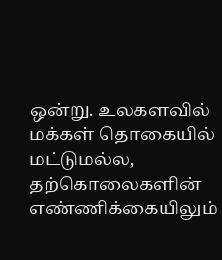ஒன்று. உலகளவில் மக்கள் தொகையில் மட்டுமல்ல, தற்கொலைகளின் எண்ணிக்கையிலும்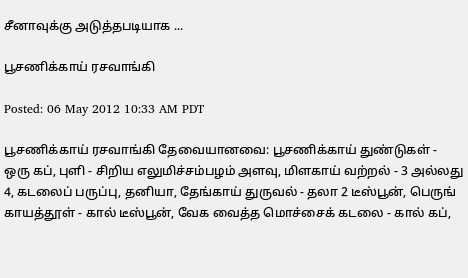சீனாவுக்கு அடுத்தபடியாக ...

பூசணிக்காய் ரசவாங்கி

Posted: 06 May 2012 10:33 AM PDT

பூசணிக்காய் ரசவாங்கி தேவையானவை: பூசணிக்காய் துண்டுகள் - ஒரு கப், புளி - சிறிய எலுமிச்சம்பழம் அளவு, மிளகாய் வற்றல் - 3 அல்லது 4, கடலைப் பருப்பு, தனியா, தேங்காய் துருவல் - தலா 2 டீஸ்பூன், பெருங் காயத்தூள் - கால் டீஸ்பூன், வேக வைத்த மொச்சைக் கடலை - கால் கப்,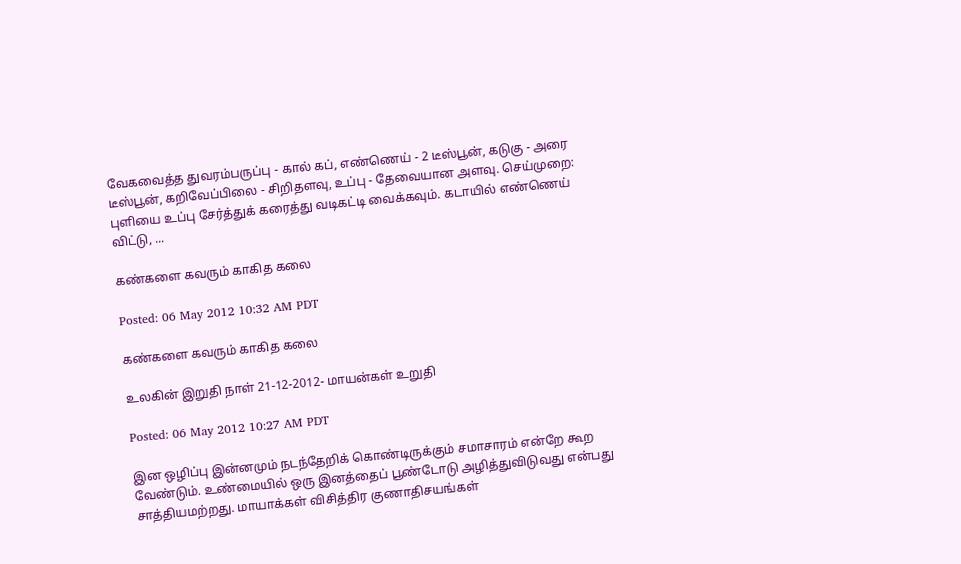வேகவைத்த துவரம்பருப்பு - கால் கப், எண்ணெய் - 2 டீஸ்பூன், கடுகு - அரை டீஸ்பூன், கறிவேப்பிலை - சிறிதளவு, உப்பு - தேவையான அளவு. செய்முறை: புளியை உப்பு சேர்த்துக் கரைத்து வடிகட்டி வைக்கவும். கடாயில் எண்ணெய் விட்டு, ...

கண்களை கவரும் காகித கலை

Posted: 06 May 2012 10:32 AM PDT

கண்களை கவரும் காகித கலை

உலகின் இறுதி நாள் 21-12-2012- மாயன்கள் உறுதி

Posted: 06 May 2012 10:27 AM PDT

இன ஒழிப்பு இன்னமும் நடந்தேறிக் கொண்டிருக்கும் சமாசாரம் என்றே கூற வேண்டும். உண்மையில் ஒரு இனத்தைப் பூண்டோடு அழித்துவிடுவது என்பது சாத்தியமற்றது. மாயாக்கள் விசித்திர குணாதிசயங்கள்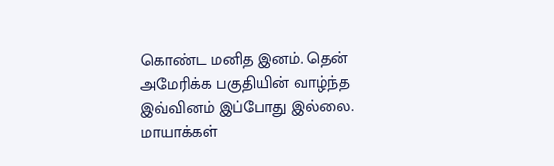கொண்ட மனித இனம். தென் அமேரிக்க பகுதியின் வாழ்ந்த இவ்வினம் இப்போது இல்லை. மாயாக்கள்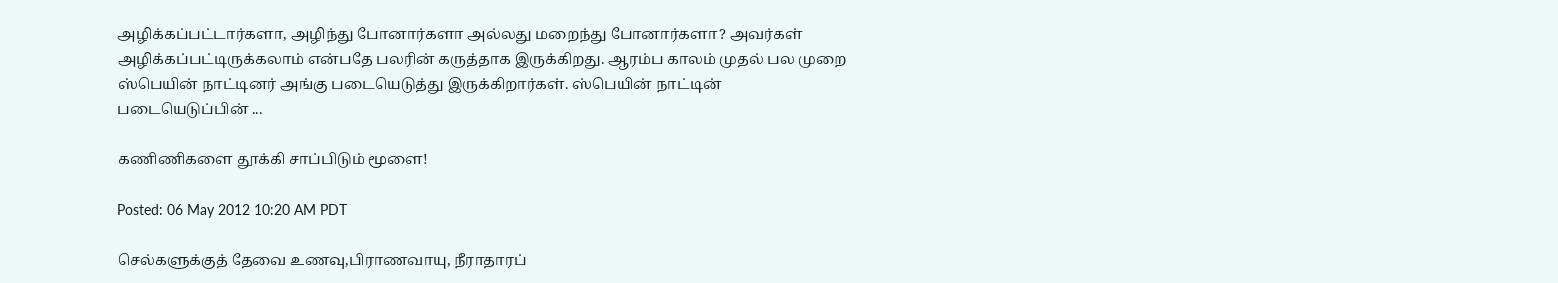அழிக்கப்பட்டார்களா, அழிந்து போனார்களா அல்லது மறைந்து போனார்களா? அவர்கள் அழிக்கப்பட்டிருக்கலாம் என்பதே பலரின் கருத்தாக இருக்கிறது. ஆரம்ப காலம் முதல் பல முறை ஸ்பெயின் நாட்டினர் அங்கு படையெடுத்து இருக்கிறார்கள். ஸ்பெயின் நாட்டின் படையெடுப்பின் ...

கணிணிகளை தூக்கி சாப்பிடும் மூளை!

Posted: 06 May 2012 10:20 AM PDT

செல்களுக்குத் தேவை உணவு,பிராணவாயு, நீராதாரப்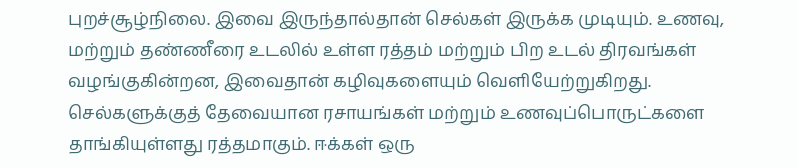புறச்சூழ்நிலை. இவை இருந்தால்தான் செல்கள் இருக்க முடியும். உணவு, மற்றும் தண்ணீரை உடலில் உள்ள ரத்தம் மற்றும் பிற உடல் திரவங்கள் வழங்குகின்றன, இவைதான் கழிவுகளையும் வெளியேற்றுகிறது. செல்களுக்குத் தேவையான ரசாயங்கள் மற்றும் உணவுப்பொருட்களை தாங்கியுள்ளது ரத்தமாகும். ஈக்கள் ஒரு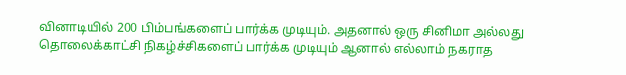வினாடியில் 200 பிம்பங்களைப் பார்க்க முடியும். அதனால் ஒரு சினிமா அல்லது தொலைக்காட்சி நிகழ்ச்சிகளைப் பார்க்க முடியும் ஆனால் எல்லாம் நகராத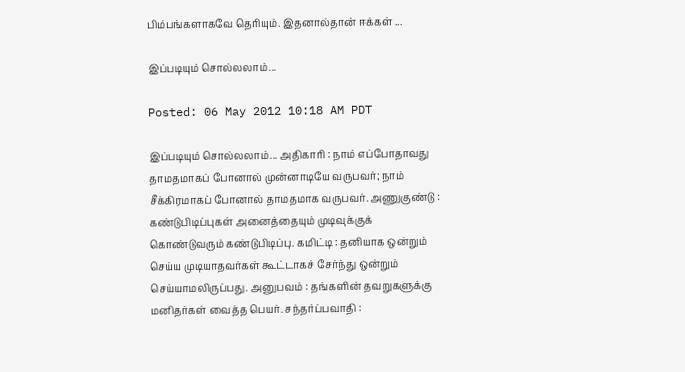பிம்பங்களாகவே தெரியும். இதனால்தான் ஈக்கள் ...

இப்படியும் சொல்லலாம்...

Posted: 06 May 2012 10:18 AM PDT

இப்படியும் சொல்லலாம்... அதிகாரி : நாம் எப்போதாவது தாமதமாகப் போனால் முன்னாடியே வருபவர்; நாம் சீக்கிரமாகப் போனால் தாமதமாக வருபவர். அணுகுண்டு : கண்டுபிடிப்புகள் அனைத்தையும் முடிவுக்குக் கொண்டுவரும் கண்டுபிடிப்பு. கமிட்டி : தனியாக ஒன்றும் செய்ய முடியாதவர்கள் கூட்டாகச் சேர்ந்து ஒன்றும் செய்யாமலிருப்பது. அனுபவம் : தங்களின் தவறுகளுக்கு மனிதர்கள் வைத்த பெயர். சந்தர்ப்பவாதி :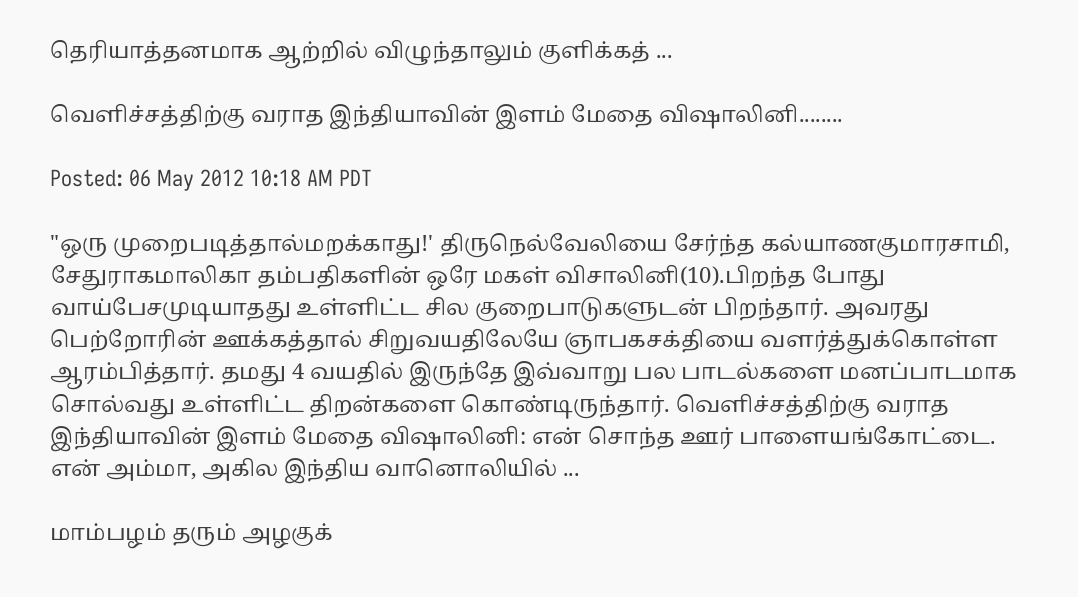தெரியாத்தனமாக ஆற்றில் விழுந்தாலும் குளிக்கத் ...

வெளிச்சத்திற்கு வராத இந்தியாவின் இளம் மேதை விஷாலினி........

Posted: 06 May 2012 10:18 AM PDT

"ஒரு முறைபடித்தால்மறக்காது!' திருநெல்வேலியை சேர்ந்த கல்யாணகுமாரசாமி, சேதுராகமாலிகா தம்பதிகளின் ஒரே மகள் விசாலினி(10).பிறந்த போது வாய்பேசமுடியாதது உள்ளிட்ட சில குறைபாடுகளுடன் பிறந்தார். அவரது பெற்றோரின் ஊக்கத்தால் சிறுவயதிலேயே ஞாபகசக்தியை வளர்த்துக்கொள்ள ஆரம்பித்தார். தமது 4 வயதில் இருந்தே இவ்வாறு பல பாடல்களை மனப்பாடமாக சொல்வது உள்ளிட்ட திறன்களை கொண்டிருந்தார். வெளிச்சத்திற்கு வராத இந்தியாவின் இளம் மேதை விஷாலினி: என் சொந்த ஊர் பாளையங்கோட்டை. என் அம்மா, அகில இந்திய வானொலியில் ...

மாம்பழம் தரும் அழகுக்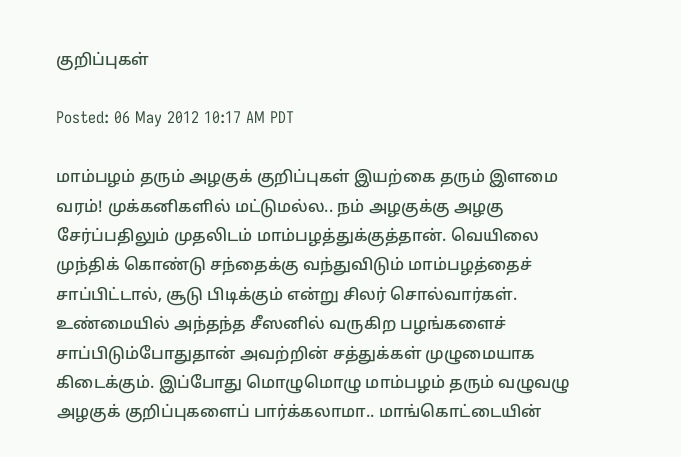குறிப்புகள்

Posted: 06 May 2012 10:17 AM PDT

மாம்பழம் தரும் அழகுக் குறிப்புகள் இயற்கை தரும் இளமை வரம்! முக்கனிகளில் மட்டுமல்ல.. நம் அழகுக்கு அழகு சேர்ப்பதிலும் முதலிடம் மாம்பழத்துக்குத்தான். வெயிலை முந்திக் கொண்டு சந்தைக்கு வந்துவிடும் மாம்பழத்தைச் சாப்பிட்டால், சூடு பிடிக்கும் என்று சிலர் சொல்வார்கள். உண்மையில் அந்தந்த சீஸனில் வருகிற பழங்களைச் சாப்பிடும்போதுதான் அவற்றின் சத்துக்கள் முழுமையாக கிடைக்கும். இப்போது மொழுமொழு மாம்பழம் தரும் வழுவழு அழகுக் குறிப்புகளைப் பார்க்கலாமா.. மாங்கொட்டையின்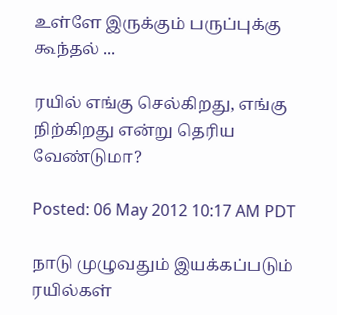உள்ளே இருக்கும் பருப்புக்கு கூந்தல் ...

ரயில் எங்கு செல்கிறது, எங்கு நிற்கிறது என்று தெரிய வேண்டுமா?

Posted: 06 May 2012 10:17 AM PDT

நாடு முழுவதும் இயக்கப்படும் ரயில்கள்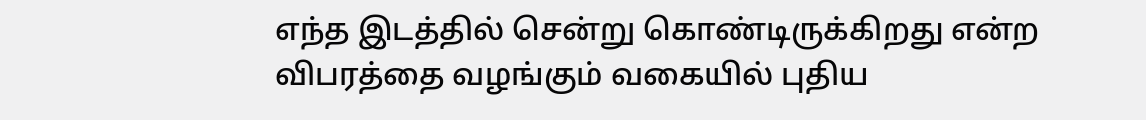எந்த இடத்தில் சென்று கொண்டிருக்கிறது என்ற விபரத்தை வழங்கும் வகையில் புதிய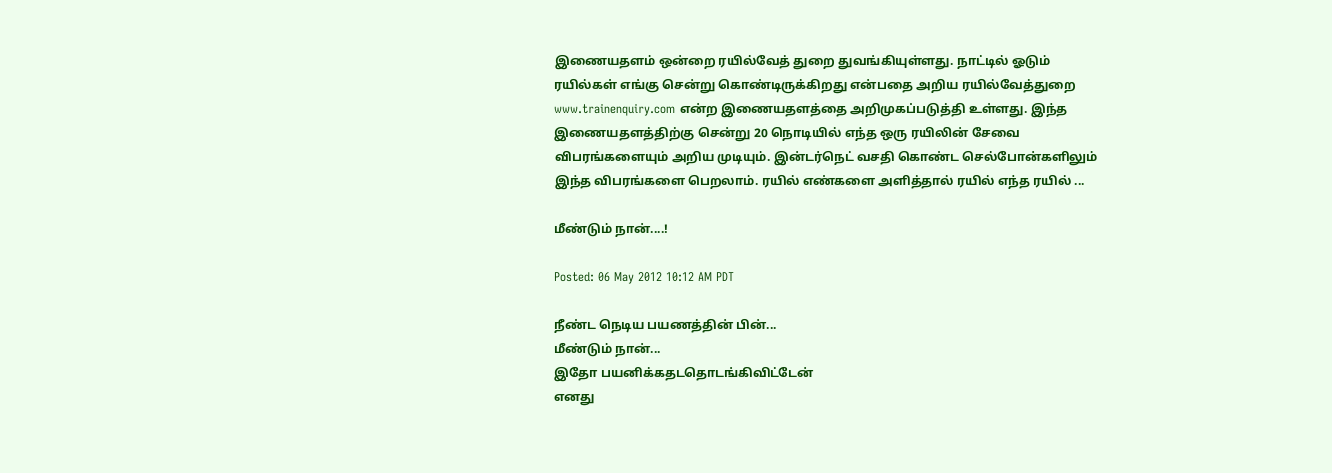இணையதளம் ஒன்றை ரயில்வேத் துறை துவங்கியுள்ளது. நாட்டில் ஓடும் ரயில்கள் எங்கு சென்று கொண்டிருக்கிறது என்பதை அறிய ரயில்வேத்துறை www.trainenquiry.com என்ற இணையதளத்தை அறிமுகப்படுத்தி உள்ளது. இந்த இணையதளத்திற்கு சென்று 20 நொடியில் எந்த ஒரு ரயிலின் சேவை விபரங்களையும் அறிய முடியும். இன்டர்நெட் வசதி கொண்ட செல்போன்களிலும் இந்த விபரங்களை பெறலாம். ரயில் எண்களை அளித்தால் ரயில் எந்த ரயில் ...

மீண்டும் நான்....!

Posted: 06 May 2012 10:12 AM PDT

நீண்ட நெடிய பயணத்தின் பின்...
மீண்டும் நான்...
இதோ பயனிக்கதடதொடங்கிவிட்டேன்
எனது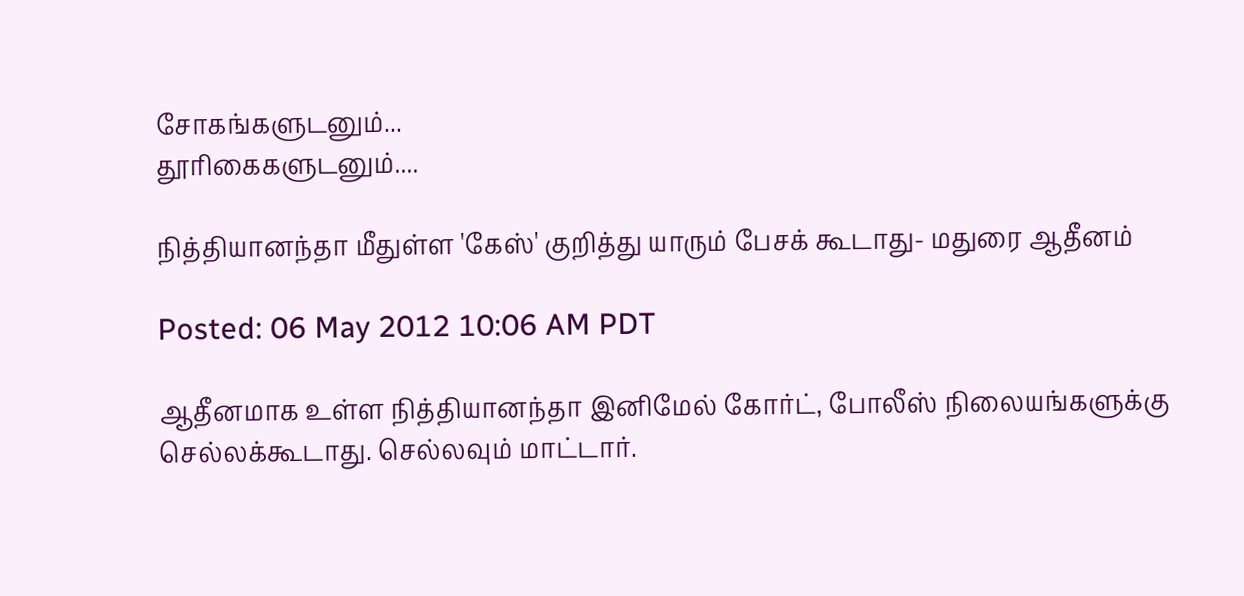சோகங்களுடனும்...
தூரிகைகளுடனும்....

நித்தியானந்தா மீதுள்ள 'கேஸ்' குறித்து யாரும் பேசக் கூடாது- மதுரை ஆதீனம்

Posted: 06 May 2012 10:06 AM PDT

ஆதீனமாக உள்ள நித்தியானந்தா இனிமேல் கோர்ட், போலீஸ் நிலையங்களுக்கு செல்லக்கூடாது. செல்லவும் மாட்டார்.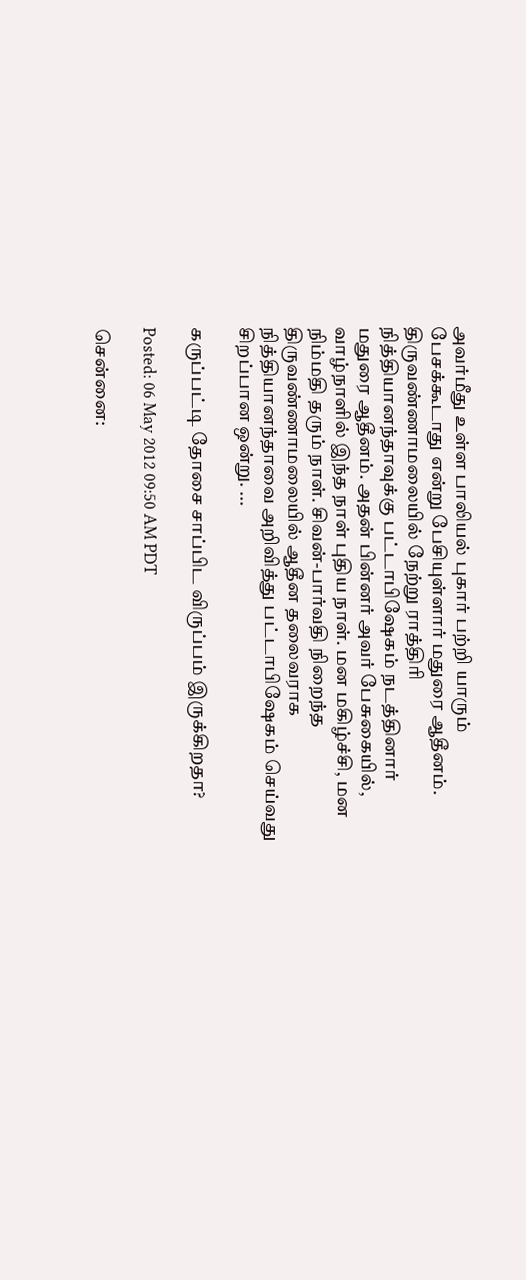அவர்மீது உள்ள பாலியல் புகார் பற்றி யாரும் பேசக்கூடாது என்று பேசியுள்ளார் மதுரை ஆதீனம். திருவண்ணாமலையில் நேற்று ராத்திரி நித்தியானந்தாவுக்கு பட்டாபிஷேகம் நடத்தினார் மதுரை ஆதீனம். அதன் பின்னர் அவர் பேசுகையில், வாழ்நாளில் இந்த நாள் புதிய நாள். மன மகிழ்ச்சி, மன நிம்மதி தரும் நாள். சிவன்-பார்வதி நிறைந்த திருவண்ணாமலையில் ஆதீன தலைவராக நித்தியானந்தாவை அறிவித்து பட்டாபிஷேகம் செய்வது சிறப்பான ஒன்று. ...

கருப்பட்டி தோசை சாப்பிட விருப்பம் இருக்கிறதா?

Posted: 06 May 2012 09:50 AM PDT

சென்னை: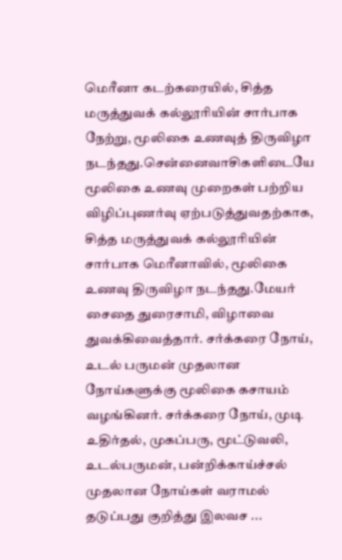மெரீனா கடற்கரையில், சித்த மருத்துவக் கல்லூரியின் சார்பாக நேற்று, மூலிகை உணவுத் திருவிழா நடந்தது.சென்னைவாசிகளிடையே மூலிகை உணவு முறைகள் பற்றிய விழிப்புணர்வு ஏற்படுத்துவதற்காக, சித்த மருத்துவக் கல்லூரியின் சார்பாக மெரீனாவில், மூலிகை உணவு திருவிழா நடந்தது.மேயர் சைதை துரைசாமி, விழாவை துவக்கிவைத்தார். சர்க்கரை நோய், உடல் பருமன் முதலான நோய்களுக்கு மூலிகை கசாயம் வழங்கினர். சர்க்கரை நோய், முடி உதிர்தல், முகப்பரு, மூட்டுவலி, உடல்பருமன், பன்றிக்காய்ச்சல் முதலான நோய்கள் வராமல் தடுப்பது குறித்து இலவச ...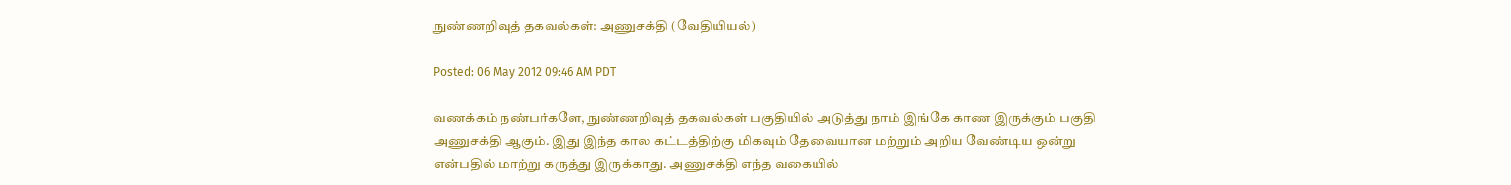நுண்ணறிவுத் தகவல்கள்: அணுசக்தி (வேதியியல்)

Posted: 06 May 2012 09:46 AM PDT

வணக்கம் நண்பர்களே, நுண்ணறிவுத் தகவல்கள் பகுதியில் அடுத்து நாம் இங்கே காண இருக்கும் பகுதி அணுசக்தி ஆகும். இது இந்த கால கட்டத்திற்கு மிகவும் தேவையான மற்றும் அறிய வேண்டிய ஒன்று என்பதில் மாற்று கருத்து இருக்காது. அணுசக்தி எந்த வகையில்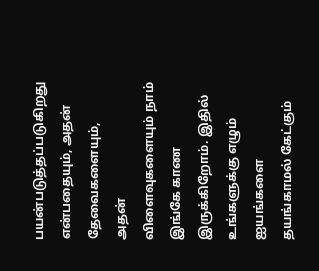பயன்படுத்தப்படுகிறது என்பதையும், அதன் தேவைகளையும், அதன் விளைவுகளையும் நாம் இங்கே காண இருக்கிறோம். இதில் உங்களுக்கு எழும் ஐயங்களை தயங்காமல் கேட்கும்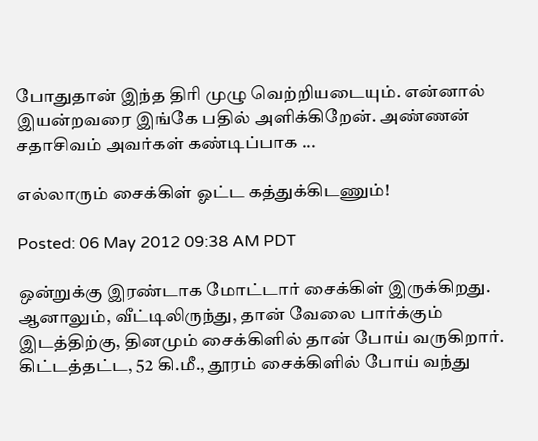போதுதான் இந்த திரி முழு வெற்றியடையும். என்னால் இயன்றவரை இங்கே பதில் அளிக்கிறேன். அண்ணன் சதாசிவம் அவர்கள் கண்டிப்பாக ...

எல்லாரும் சைக்கிள் ஓட்ட கத்துக்கிடணும்!

Posted: 06 May 2012 09:38 AM PDT

ஒன்றுக்கு இரண்டாக மோட்டார் சைக்கிள் இருக்கிறது. ஆனாலும், வீட்டிலிருந்து, தான் வேலை பார்க்கும் இடத்திற்கு, தினமும் சைக்கிளில் தான் போய் வருகிறார். கிட்டத்தட்ட, 52 கி.மீ., தூரம் சைக்கிளில் போய் வந்து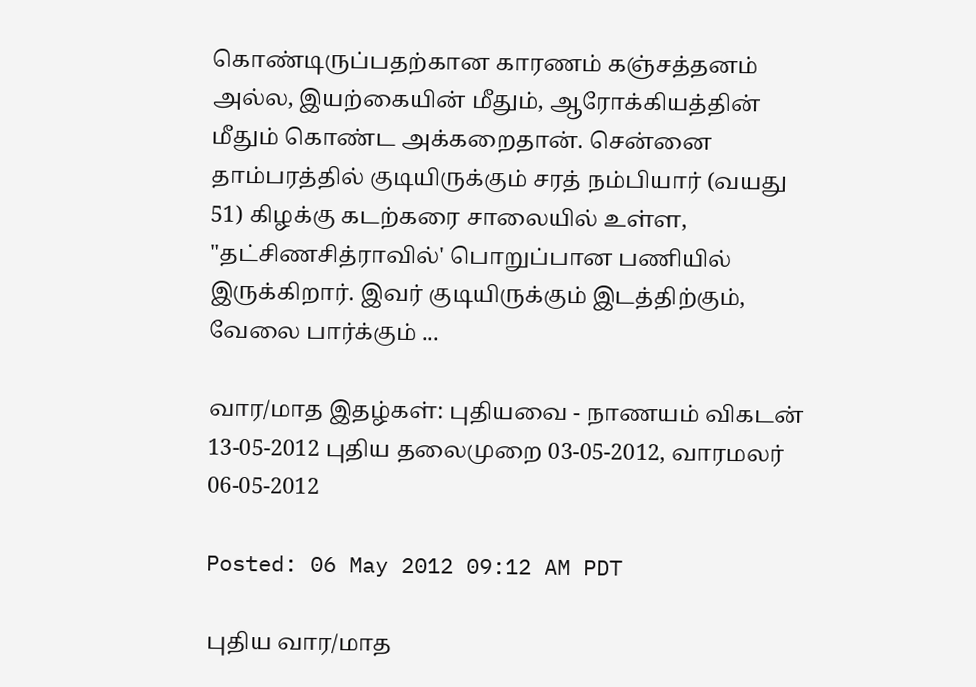கொண்டிருப்பதற்கான காரணம் கஞ்சத்தனம் அல்ல, இயற்கையின் மீதும், ஆரோக்கியத்தின் மீதும் கொண்ட அக்கறைதான். சென்னை தாம்பரத்தில் குடியிருக்கும் சரத் நம்பியார் (வயது 51) கிழக்கு கடற்கரை சாலையில் உள்ள, "தட்சிணசித்ராவில்' பொறுப்பான பணியில் இருக்கிறார். இவர் குடியிருக்கும் இடத்திற்கும், வேலை பார்க்கும் ...

வார/மாத இதழ்கள்: புதியவை - நாணயம் விகடன் 13-05-2012 புதிய தலைமுறை 03-05-2012, வாரமலர் 06-05-2012

Posted: 06 May 2012 09:12 AM PDT

புதிய வார/மாத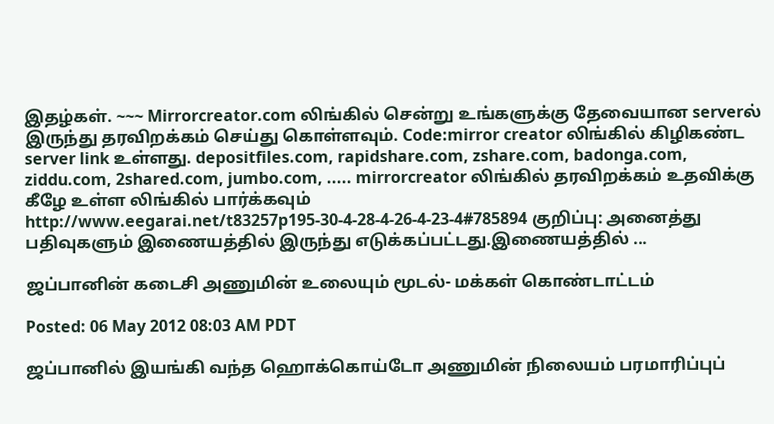இதழ்கள். ~~~ Mirrorcreator.com லிங்கில் சென்று உங்களுக்கு தேவையான serverல் இருந்து தரவிறக்கம் செய்து கொள்ளவும். Code:mirror creator லிங்கில் கிழிகண்ட server link உள்ளது. depositfiles.com, rapidshare.com, zshare.com, badonga.com, ziddu.com, 2shared.com, jumbo.com, ..... mirrorcreator லிங்கில் தரவிறக்கம் உதவிக்கு கீழே உள்ள லிங்கில் பார்க்கவும் http://www.eegarai.net/t83257p195-30-4-28-4-26-4-23-4#785894 குறிப்பு: அனைத்து பதிவுகளும் இணையத்தில் இருந்து எடுக்கப்பட்டது.இணையத்தில் ...

ஜப்பானின் கடைசி அணுமின் உலையும் மூடல்- மக்கள் கொண்டாட்டம்

Posted: 06 May 2012 08:03 AM PDT

ஜப்பானில் இயங்கி வந்த ஹொக்கொய்டோ அணுமின் நிலையம் பரமாரிப்புப்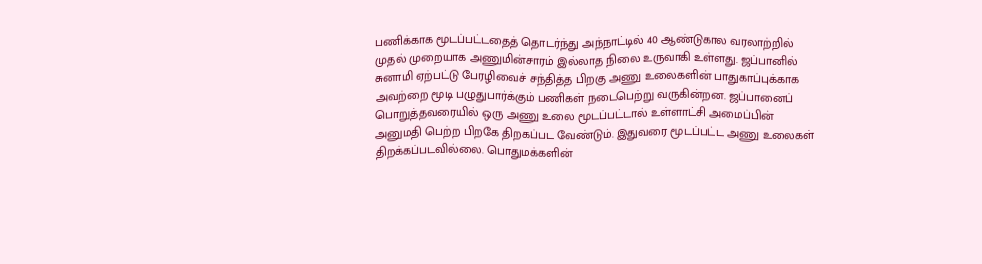பணிக்காக மூடப்பட்டதைத் தொடர்ந்து அந்நாட்டில் 40 ஆண்டுகால வரலாற்றில் முதல் முறையாக அணுமின்சாரம் இல்லாத நிலை உருவாகி உள்ளது. ஜப்பானில் சுனாமி ஏற்பட்டு பேரழிவைச் சந்தித்த பிறகு அணு உலைகளின் பாதுகாப்புக்காக அவற்றை மூடி பழுதுபார்க்கும் பணிகள் நடைபெற்று வருகின்றன. ஜப்பானைப் பொறுத்தவரையில் ஒரு அணு உலை மூடப்பட்டால் உள்ளாட்சி அமைப்பின் அனுமதி பெற்ற பிறகே திறகப்பட வேண்டும். இதுவரை மூடப்பட்ட அணு உலைகள் திறக்கப்படவில்லை. பொதுமக்களின்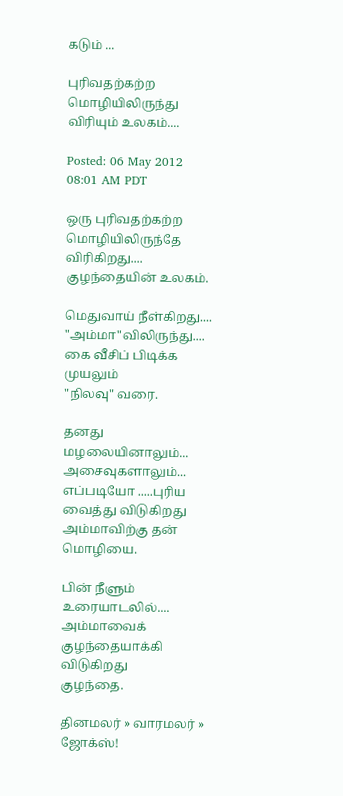கடும் ...

புரிவதற்கற்ற மொழியிலிருந்து விரியும் உலகம்....

Posted: 06 May 2012 08:01 AM PDT

ஒரு புரிவதற்கற்ற மொழியிலிருந்தே
விரிகிறது....
குழந்தையின் உலகம்.

மெதுவாய் நீள்கிறது....
"அம்மா"விலிருந்து....
கை வீசிப் பிடிக்க முயலும்
"நிலவு" வரை.

தனது மழலையினாலும்...
அசைவுகளாலும்...
எப்படியோ .....புரிய வைத்து விடுகிறது
அம்மாவிற்கு தன் மொழியை.

பின் நீளும் உரையாடலில்....
அம்மாவைக் குழந்தையாக்கி விடுகிறது
குழந்தை.

தினமலர் » வாரமலர் » ஜோக்ஸ்!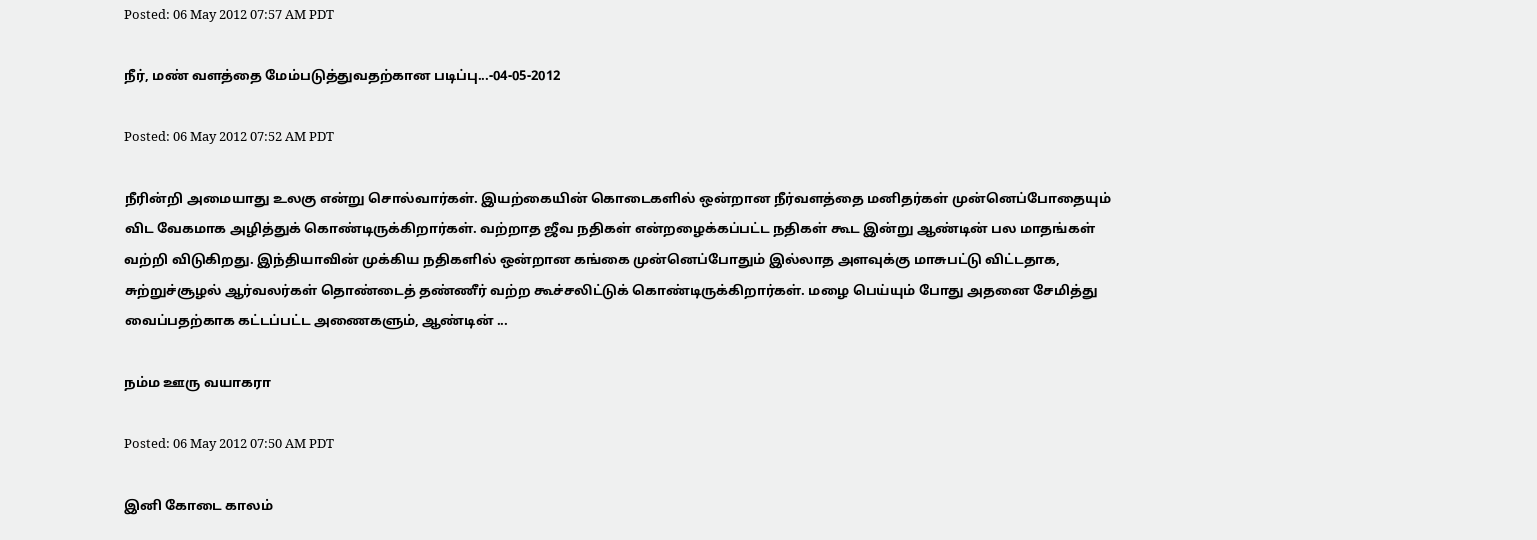Posted: 06 May 2012 07:57 AM PDT

நீர், மண் வளத்தை மேம்படுத்துவதற்கான படிப்பு...-04-05-2012

Posted: 06 May 2012 07:52 AM PDT

நீரின்றி அமையாது உலகு என்று சொல்வார்கள். இயற்கையின் கொடைகளில் ஒன்றான நீர்வளத்தை மனிதர்கள் முன்னெப்போதையும் விட வேகமாக அழித்துக் கொண்டிருக்கிறார்கள். வற்றாத ஜீவ நதிகள் என்றழைக்கப்பட்ட நதிகள் கூட இன்று ஆண்டின் பல மாதங்கள் வற்றி விடுகிறது. இந்தியாவின் முக்கிய நதிகளில் ஒன்றான கங்கை முன்னெப்போதும் இல்லாத அளவுக்கு மாசுபட்டு விட்டதாக, சுற்றுச்சூழல் ஆர்வலர்கள் தொண்டைத் தண்ணீர் வற்ற கூச்சலிட்டுக் கொண்டிருக்கிறார்கள். மழை பெய்யும் போது அதனை சேமித்து வைப்பதற்காக கட்டப்பட்ட அணைகளும், ஆண்டின் ...

நம்ம ஊரு வயாகரா

Posted: 06 May 2012 07:50 AM PDT

இனி கோடை காலம்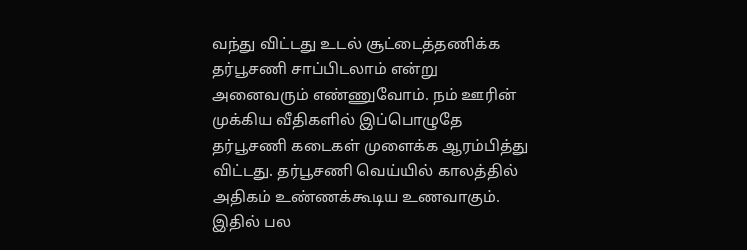வந்து விட்டது உடல் சூட்டைத்தணிக்க தர்பூசணி சாப்பிடலாம் என்று அனைவரும் எண்ணுவோம். நம் ஊரின் முக்கிய வீதிகளில் இப்பொழுதே தர்பூசணி கடைகள் முளைக்க ஆரம்பித்து விட்டது. தர்பூசணி வெய்யில் காலத்தில் அதிகம் உண்ணக்கூடிய உணவாகும். இதில் பல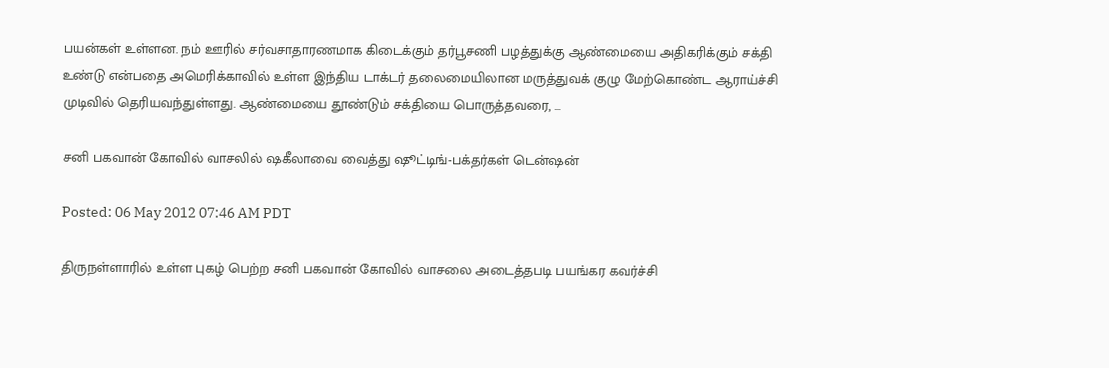பயன்கள் உள்ளன. நம் ஊரில் சர்வசாதாரணமாக கிடைக்கும் தர்பூசணி பழத்துக்கு ஆண்மையை அதிகரிக்கும் சக்தி உண்டு என்பதை அமெரிக்காவில் உள்ள இந்திய டாக்டர் தலைமையிலான மருத்துவக் குழு மேற்கொண்ட ஆராய்ச்சி முடிவில் தெரியவந்துள்ளது. ஆண்மையை தூண்டும் சக்தியை பொருத்தவரை, ...

சனி பகவான் கோவில் வாசலில் ஷகீலாவை வைத்து ஷூட்டிங்-பக்தர்கள் டென்ஷன்

Posted: 06 May 2012 07:46 AM PDT

திருநள்ளாரில் உள்ள புகழ் பெற்ற சனி பகவான் கோவில் வாசலை அடைத்தபடி பயங்கர கவர்ச்சி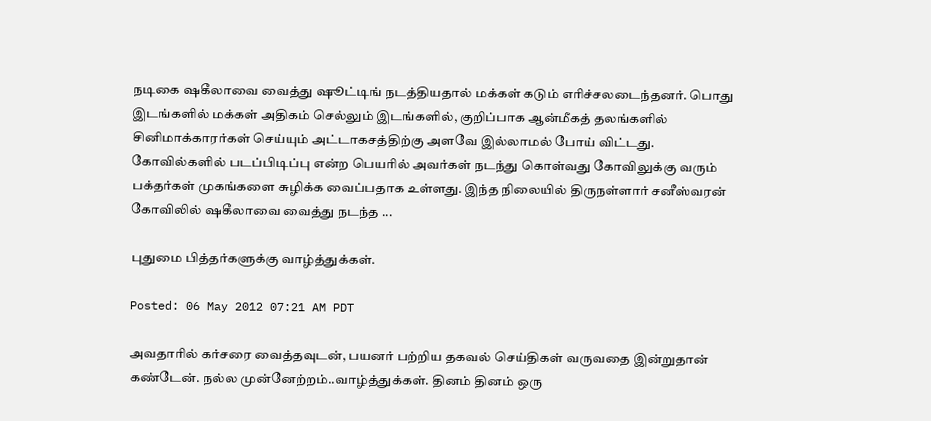நடிகை ஷகீலாவை வைத்து ஷூட்டிங் நடத்தியதால் மக்கள் கடும் எரிச்சலடைந்தனர். பொது இடங்களில் மக்கள் அதிகம் செல்லும் இடங்களில், குறிப்பாக ஆன்மீகத் தலங்களில் சினிமாக்காரர்கள் செய்யும் அட்டாகசத்திற்கு அளவே இல்லாமல் போய் விட்டது. கோவில்களில் படப்பிடிப்பு என்ற பெயரில் அவர்கள் நடந்து கொள்வது கோவிலுக்கு வரும் பக்தர்கள் முகங்களை சுழிக்க வைப்பதாக உள்ளது. இந்த நிலையில் திருநள்ளார் சனீஸ்வரன் கோவிலில் ஷகீலாவை வைத்து நடந்த ...

புதுமை பித்தர்களுக்கு வாழ்த்துக்கள்.

Posted: 06 May 2012 07:21 AM PDT

அவதாரில் கர்சரை வைத்தவுடன், பயனர் பற்றிய தகவல் செய்திகள் வருவதை இன்றுதான் கண்டேன். நல்ல முன்னேற்றம்..வாழ்த்துக்கள். தினம் தினம் ஒரு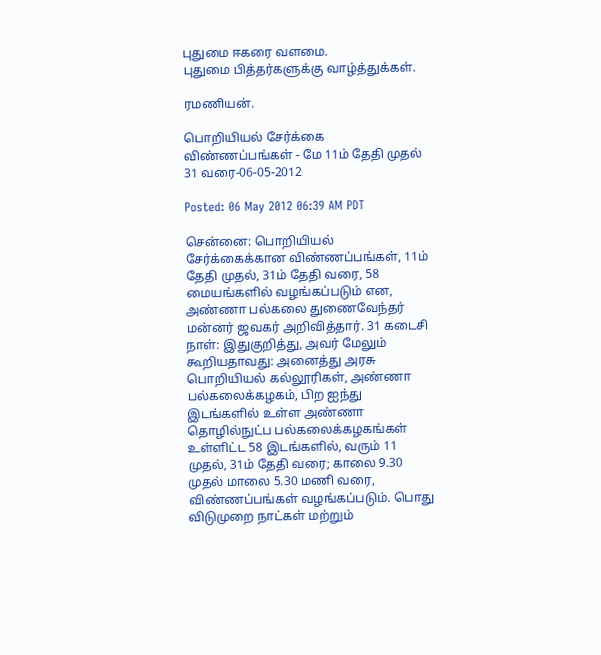புதுமை ஈகரை வளமை.
புதுமை பித்தர்களுக்கு வாழ்த்துக்கள்.

ரமணியன்.

பொறியியல் சேர்க்கை விண்ணப்பங்கள் - மே 11ம் தேதி முதல் 31 வரை-06-05-2012

Posted: 06 May 2012 06:39 AM PDT

சென்னை: பொறியியல் சேர்க்கைக்கான விண்ணப்பங்கள், 11ம் தேதி முதல், 31ம் தேதி வரை, 58 மையங்களில் வழங்கப்படும் என, அண்ணா பல்கலை துணைவேந்தர் மன்னர் ஜவகர் அறிவித்தார். 31 கடைசி நாள்: இதுகுறித்து, அவர் மேலும் கூறியதாவது: அனைத்து அரசு பொறியியல் கல்லூரிகள், அண்ணா பல்கலைக்கழகம், பிற ஐந்து இடங்களில் உள்ள அண்ணா தொழில்நுட்ப பல்கலைக்கழகங்கள் உள்ளிட்ட 58 இடங்களில், வரும் 11 முதல், 31ம் தேதி வரை; காலை 9.30 முதல் மாலை 5.30 மணி வரை, விண்ணப்பங்கள் வழங்கப்படும். பொது விடுமுறை நாட்கள் மற்றும்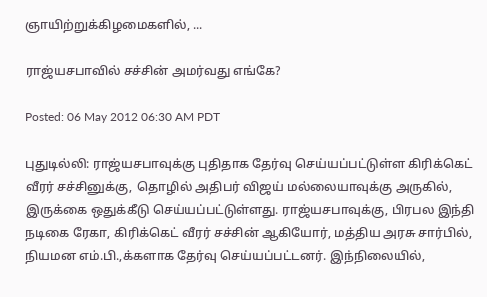ஞாயிற்றுக்கிழமைகளில், ...

ராஜ்யசபாவில் சச்சின் அமர்வது எங்கே?

Posted: 06 May 2012 06:30 AM PDT

புதுடில்லி: ராஜ்யசபாவுக்கு புதிதாக தேர்வு செய்யப்பட்டுள்ள கிரிக்கெட் வீரர் சச்சினுக்கு, தொழில் அதிபர் விஜய் மல்லையாவுக்கு அருகில், இருக்கை ஒதுக்கீடு செய்யப்பட்டுள்ளது. ராஜ்யசபாவுக்கு, பிரபல இந்தி நடிகை ரேகா, கிரிக்கெட் வீரர் சச்சின் ஆகியோர், மத்திய அரசு சார்பில், நியமன எம்.பி.,க்களாக தேர்வு செய்யப்பட்டனர். இந்நிலையில்,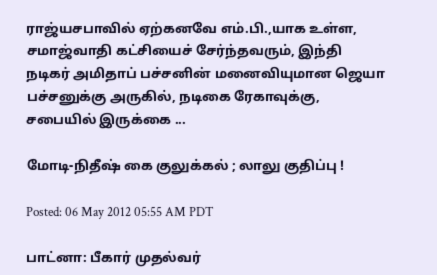ராஜ்யசபாவில் ஏற்கனவே எம்.பி.,யாக உள்ள, சமாஜ்வாதி கட்சியைச் சேர்ந்தவரும், இந்தி நடிகர் அமிதாப் பச்சனின் மனைவியுமான ஜெயா பச்சனுக்கு அருகில், நடிகை ரேகாவுக்கு, சபையில் இருக்கை ...

மோடி-நிதீஷ் கை குலுக்கல் ; லாலு குதிப்பு !

Posted: 06 May 2012 05:55 AM PDT

பாட்னா: பீகார் முதல்வர்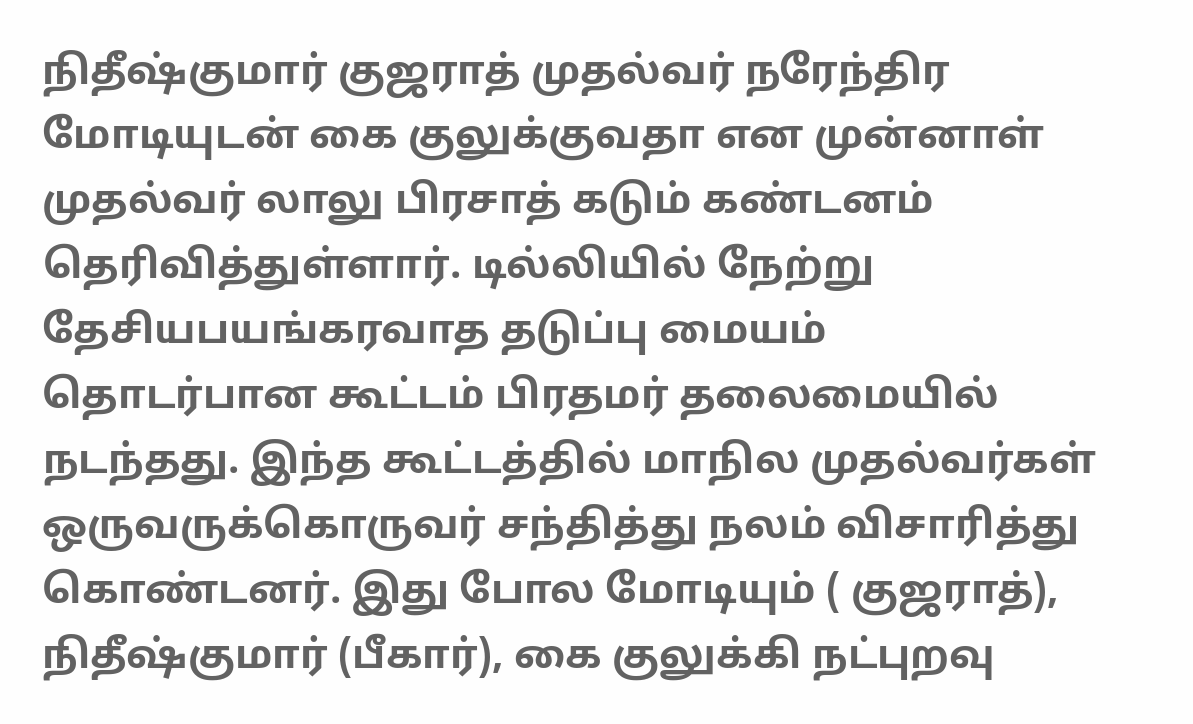நிதீஷ்குமார் குஜராத் முதல்வர் நரேந்திர மோடியுடன் கை குலுக்குவதா என முன்னாள் முதல்வர் லாலு பிரசாத் கடும் கண்டனம் தெரிவித்துள்ளார். டில்லியில் நேற்று தேசியபயங்கரவாத தடுப்பு மையம் தொடர்பான கூட்டம் பிரதமர் தலைமையில் நடந்தது. இந்த கூட்டத்தில் மாநில முதல்வர்கள் ஒருவருக்கொருவர் சந்தித்து நலம் விசாரித்து கொண்டனர். இது போல மோடியும் ( குஜராத்), நிதீஷ்குமார் (பீகார்), கை குலுக்கி நட்புறவு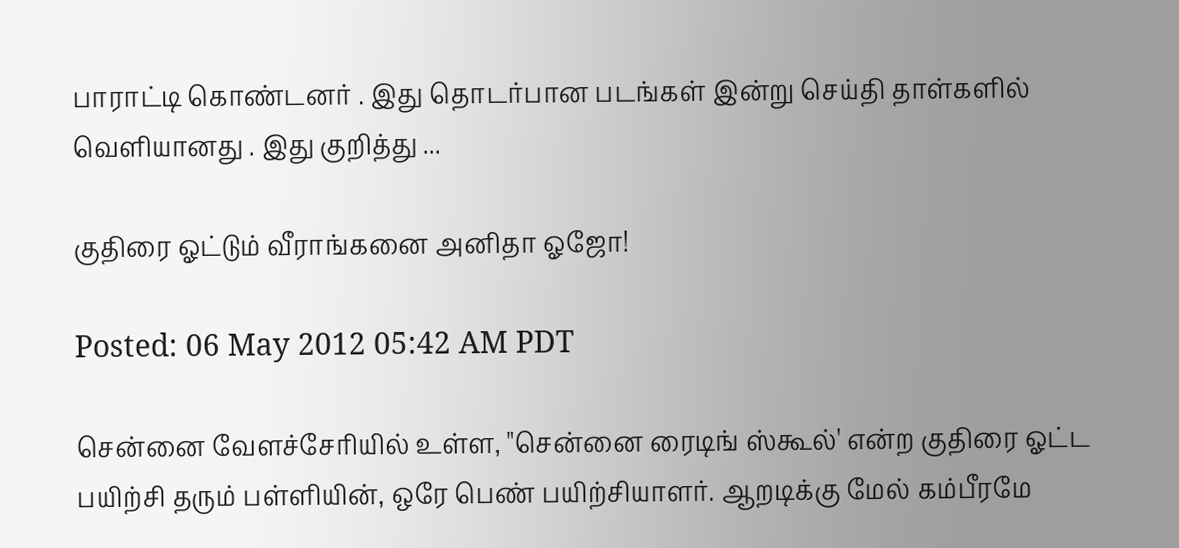பாராட்டி கொண்டனர் . இது தொடர்பான படங்கள் இன்று செய்தி தாள்களில் வெளியானது . இது குறித்து ...

குதிரை ஓட்டும் வீராங்கனை அனிதா ஓஜோ!

Posted: 06 May 2012 05:42 AM PDT

சென்னை வேளச்சேரியில் உள்ள, "சென்னை ரைடிங் ஸ்கூல்' என்ற குதிரை ஓட்ட பயிற்சி தரும் பள்ளியின், ஒரே பெண் பயிற்சியாளர். ஆறடிக்கு மேல் கம்பீரமே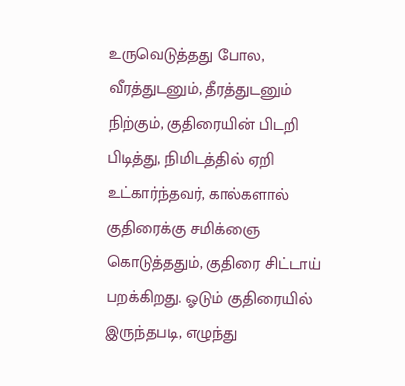உருவெடுத்தது போல, வீரத்துடனும், தீரத்துடனும் நிற்கும், குதிரையின் பிடறி பிடித்து, நிமிடத்தில் ஏறி உட்கார்ந்தவர், கால்களால் குதிரைக்கு சமிக்ஞை கொடுத்ததும், குதிரை சிட்டாய் பறக்கிறது. ஓடும் குதிரையில் இருந்தபடி, எழுந்து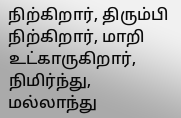நிற்கிறார், திரும்பி நிற்கிறார், மாறி உட்காருகிறார், நிமிர்ந்து, மல்லாந்து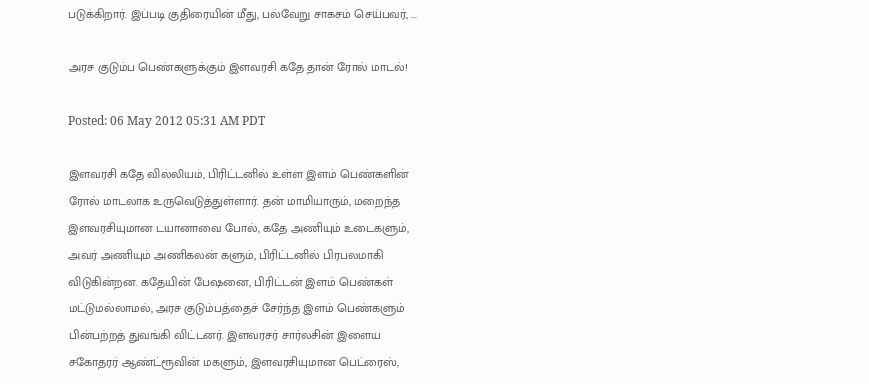படுக்கிறார். இப்படி குதிரையின் மீது, பல்வேறு சாகசம் செய்பவர், ...

அரச குடும்ப பெண்களுக்கும் இளவரசி கதே தான் ரோல் மாடல்!

Posted: 06 May 2012 05:31 AM PDT

இளவரசி கதே வில்லியம், பிரிட்டனில் உள்ள இளம் பெண்களின் ரோல் மாடலாக உருவெடுத்துள்ளார். தன் மாமியாரும், மறைந்த இளவரசியுமான டயானாவை போல், கதே அணியும் உடைகளும், அவர் அணியும் அணிகலன் களும், பிரிட்டனில் பிரபலமாகி விடுகின்றன. கதேயின் பேஷனை, பிரிட்டன் இளம் பெண்கள் மட்டுமல்லாமல், அரச குடும்பத்தைச் சேர்ந்த இளம் பெண்களும் பின்பற்றத் துவங்கி விட்டனர். இளவரசர் சார்லசின் இளைய சகோதரர் ஆண்ட்ரூவின் மகளும், இளவரசியுமான பெட்ரைஸ்,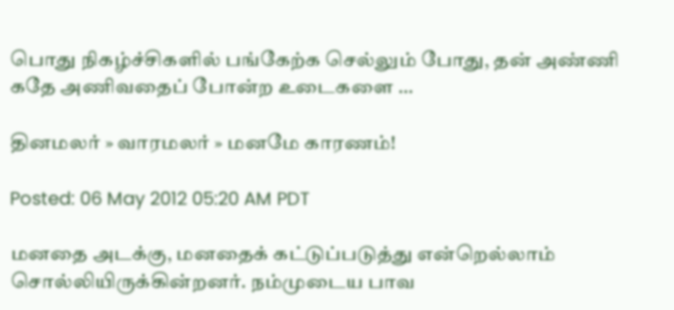பொது நிகழ்ச்சிகளில் பங்கேற்க செல்லும் போது, தன் அண்ணி கதே அணிவதைப் போன்ற உடைகளை ...

தினமலர் » வாரமலர் » மனமே காரணம்!

Posted: 06 May 2012 05:20 AM PDT

மனதை அடக்கு, மனதைக் கட்டுப்படுத்து என்றெல்லாம் சொல்லியிருக்கின்றனர். நம்முடைய பாவ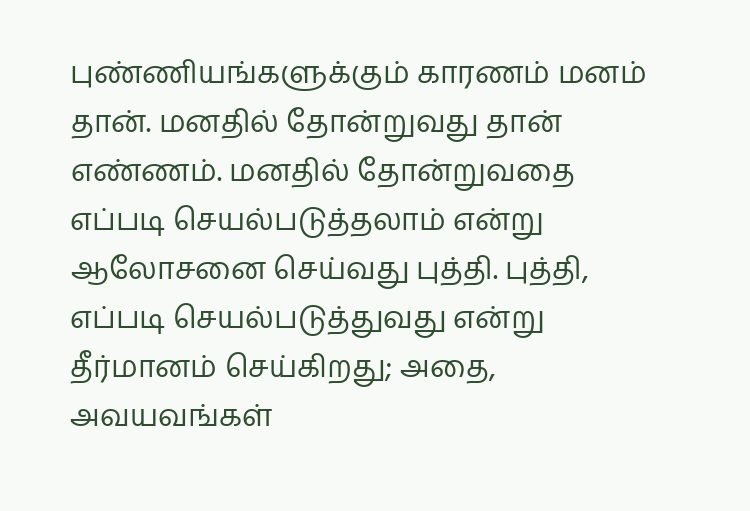புண்ணியங்களுக்கும் காரணம் மனம் தான். மனதில் தோன்றுவது தான் எண்ணம். மனதில் தோன்றுவதை எப்படி செயல்படுத்தலாம் என்று ஆலோசனை செய்வது புத்தி. புத்தி, எப்படி செயல்படுத்துவது என்று தீர்மானம் செய்கிறது; அதை, அவயவங்கள்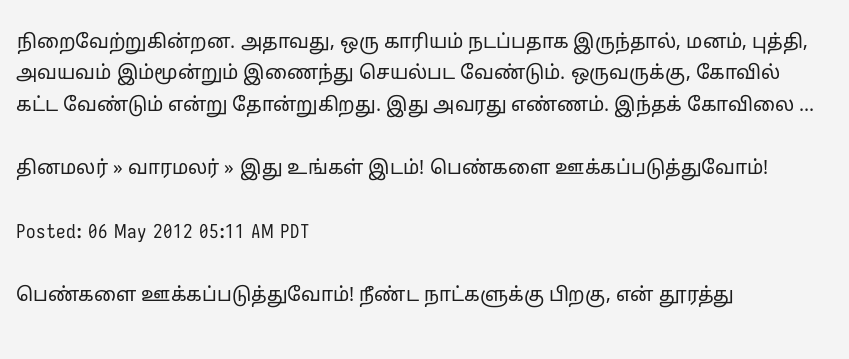நிறைவேற்றுகின்றன. அதாவது, ஒரு காரியம் நடப்பதாக இருந்தால், மனம், புத்தி, அவயவம் இம்மூன்றும் இணைந்து செயல்பட வேண்டும். ஒருவருக்கு, கோவில் கட்ட வேண்டும் என்று தோன்றுகிறது. இது அவரது எண்ணம். இந்தக் கோவிலை ...

தினமலர் » வாரமலர் » இது உங்கள் இடம்! பெண்களை ஊக்கப்படுத்துவோம்!

Posted: 06 May 2012 05:11 AM PDT

பெண்களை ஊக்கப்படுத்துவோம்! நீண்ட நாட்களுக்கு பிறகு, என் தூரத்து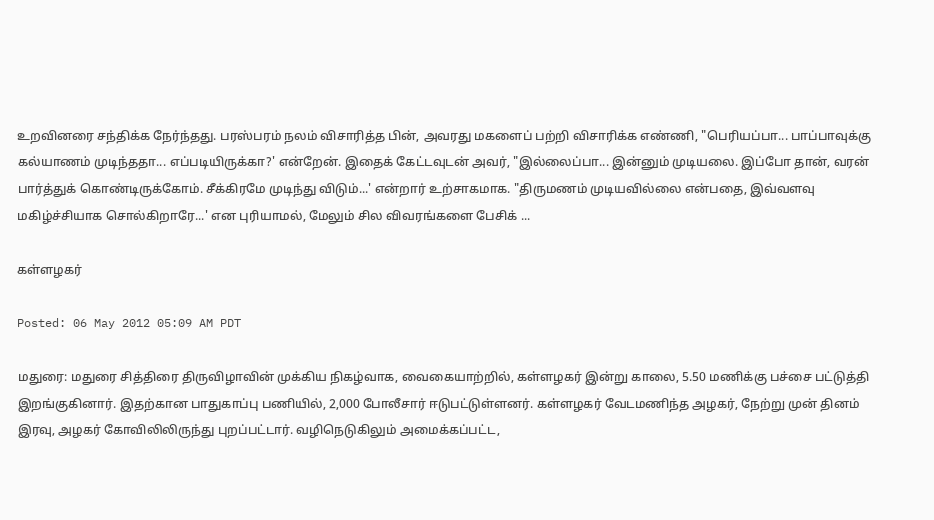உறவினரை சந்திக்க நேர்ந்தது. பரஸ்பரம் நலம் விசாரித்த பின், அவரது மகளைப் பற்றி விசாரிக்க எண்ணி, "பெரியப்பா... பாப்பாவுக்கு கல்யாணம் முடிந்ததா... எப்படியிருக்கா?' என்றேன். இதைக் கேட்டவுடன் அவர், "இல்லைப்பா... இன்னும் முடியலை. இப்போ தான், வரன் பார்த்துக் கொண்டிருக்கோம். சீக்கிரமே முடிந்து விடும்...' என்றார் உற்சாகமாக. "திருமணம் முடியவில்லை என்பதை, இவ்வளவு மகிழ்ச்சியாக சொல்கிறாரே...' என புரியாமல், மேலும் சில விவரங்களை பேசிக் ...

கள்ளழகர்

Posted: 06 May 2012 05:09 AM PDT

மதுரை: மதுரை சித்திரை திருவிழாவின் முக்கிய நிகழ்வாக, வைகையாற்றில், கள்ளழகர் இன்று காலை, 5.50 மணிக்கு பச்சை பட்டுத்தி இறங்குகினார். இதற்கான பாதுகாப்பு பணியில், 2,000 போலீசார் ஈடுபட்டுள்ளனர். கள்ளழகர் வேடமணிந்த அழகர், நேற்று முன் தினம் இரவு, அழகர் கோவிலிலிருந்து புறப்பட்டார். வழிநெடுகிலும் அமைக்கப்பட்ட,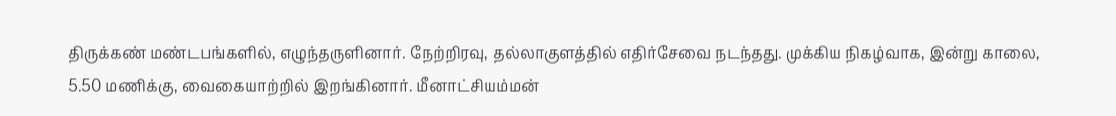திருக்கண் மண்டபங்களில், எழுந்தருளினார். நேற்றிரவு, தல்லாகுளத்தில் எதிர்சேவை நடந்தது. முக்கிய நிகழ்வாக, இன்று காலை, 5.50 மணிக்கு, வைகையாற்றில் இறங்கினார். மீனாட்சியம்மன்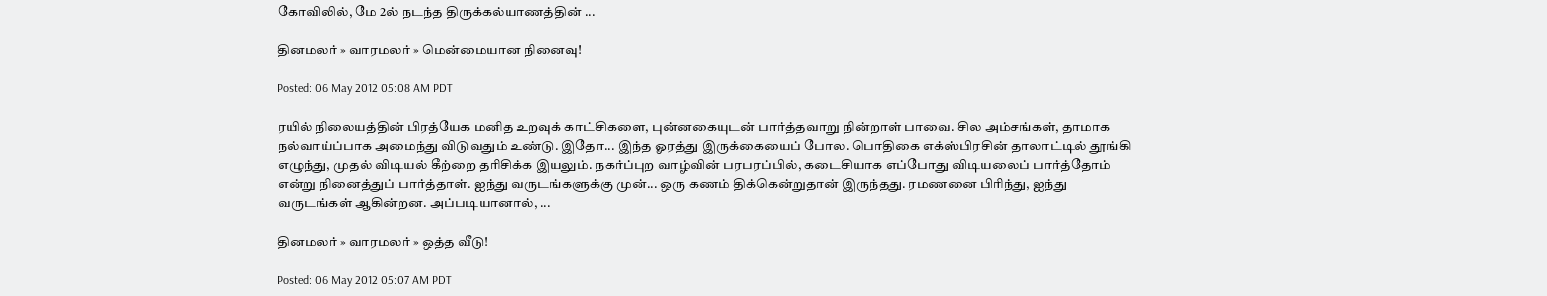கோவிலில், மே 2ல் நடந்த திருக்கல்யாணத்தின் ...

தினமலர் » வாரமலர் » மென்மையான நினைவு!

Posted: 06 May 2012 05:08 AM PDT

ரயில் நிலையத்தின் பிரத்யேக மனித உறவுக் காட்சிகளை, புன்னகையுடன் பார்த்தவாறு நின்றாள் பாவை. சில அம்சங்கள், தாமாக நல்வாய்ப்பாக அமைந்து விடுவதும் உண்டு. இதோ... இந்த ஓரத்து இருக்கையைப் போல. பொதிகை எக்ஸ்பிரசின் தாலாட்டில் தூங்கி எழுந்து, முதல் விடியல் கீற்றை தரிசிக்க இயலும். நகர்ப்புற வாழ்வின் பரபரப்பில், கடைசியாக எப்போது விடியலைப் பார்த்தோம் என்று நினைத்துப் பார்த்தாள். ஐந்து வருடங்களுக்கு முன்... ஒரு கணம் திக்கென்றுதான் இருந்தது. ரமணனை பிரிந்து, ஐந்து வருடங்கள் ஆகின்றன. அப்படியானால், ...

தினமலர் » வாரமலர் » ஒத்த வீடு!

Posted: 06 May 2012 05:07 AM PDT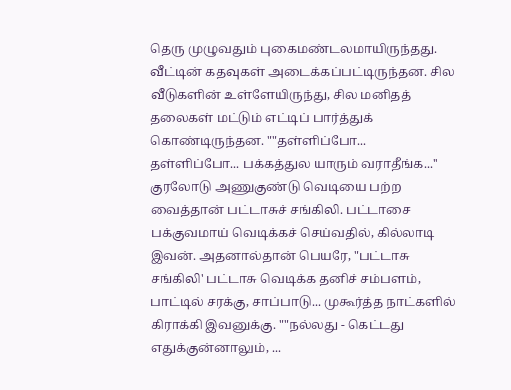தெரு முழுவதும் புகைமண்டலமாயிருந்தது. வீட்டின் கதவுகள் அடைக்கப்பட்டிருந்தன. சில வீடுகளின் உள்ளேயிருந்து, சில மனிதத் தலைகள் மட்டும் எட்டிப் பார்த்துக் கொண்டிருந்தன. ""தள்ளிப்போ... தள்ளிப்போ... பக்கத்துல யாரும் வராதீங்க...'' குரலோடு அணுகுண்டு வெடியை பற்ற வைத்தான் பட்டாசுச் சங்கிலி. பட்டாசை பக்குவமாய் வெடிக்கச் செய்வதில், கில்லாடி இவன். அதனால்தான் பெயரே, "பட்டாசு சங்கிலி' பட்டாசு வெடிக்க தனிச் சம்பளம், பாட்டில் சரக்கு, சாப்பாடு... முகூர்த்த நாட்களில் கிராக்கி இவனுக்கு. ""நல்லது - கெட்டது எதுக்குன்னாலும், ...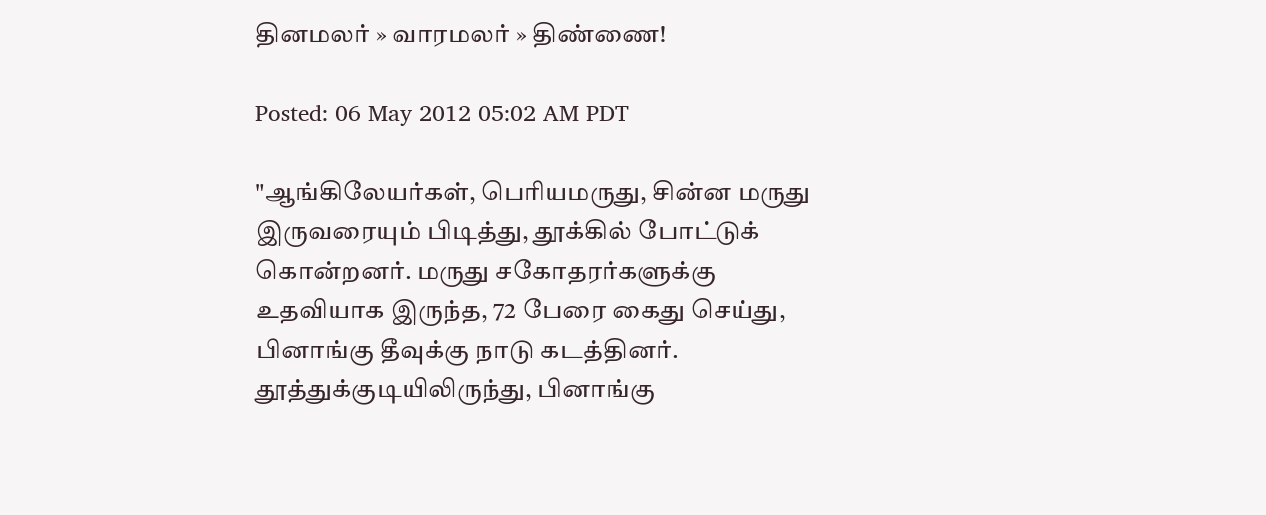தினமலர் » வாரமலர் » திண்ணை!

Posted: 06 May 2012 05:02 AM PDT

"ஆங்கிலேயர்கள், பெரியமருது, சின்ன மருது இருவரையும் பிடித்து, தூக்கில் போட்டுக் கொன்றனர். மருது சகோதரர்களுக்கு உதவியாக இருந்த, 72 பேரை கைது செய்து, பினாங்கு தீவுக்கு நாடு கடத்தினர். தூத்துக்குடியிலிருந்து, பினாங்கு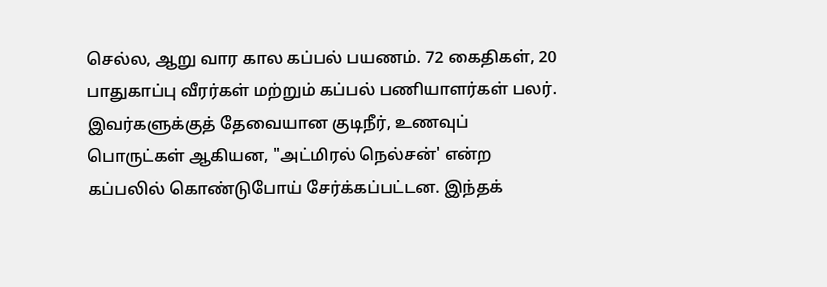செல்ல, ஆறு வார கால கப்பல் பயணம். 72 கைதிகள், 20 பாதுகாப்பு வீரர்கள் மற்றும் கப்பல் பணியாளர்கள் பலர். இவர்களுக்குத் தேவையான குடிநீர், உணவுப் பொருட்கள் ஆகியன, "அட்மிரல் நெல்சன்' என்ற கப்பலில் கொண்டுபோய் சேர்க்கப்பட்டன. இந்தக்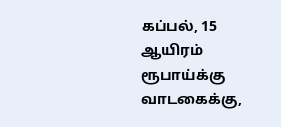கப்பல், 15 ஆயிரம் ரூபாய்க்கு வாடகைக்கு,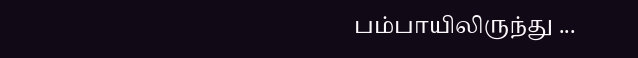பம்பாயிலிருந்து ...